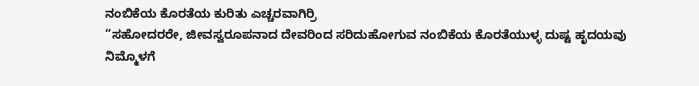ನಂಬಿಕೆಯ ಕೊರತೆಯ ಕುರಿತು ಎಚ್ಚರವಾಗಿರ್ರಿ
“ಸಹೋದರರೇ, ಜೀವಸ್ವರೂಪನಾದ ದೇವರಿಂದ ಸರಿದುಹೋಗುವ ನಂಬಿಕೆಯ ಕೊರತೆಯುಳ್ಳ ದುಷ್ಟ ಹೃದಯವು ನಿಮ್ಮೊಳಗೆ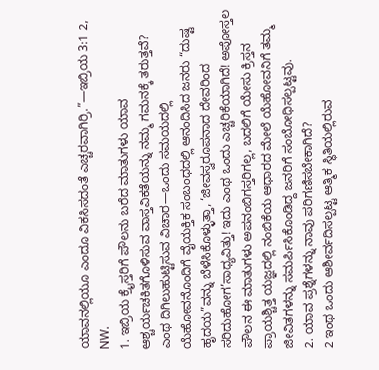ಯಾವನಲ್ಲಿಯೂ ಎಂದೂ ವಿಕಸಿಸದಂತೆ ಎಚ್ಚರವಾಗಿರ್ರಿ.”—ಇಬ್ರಿಯ 3:1 2, NW.
1. ಇಬ್ರಿಯ ಕ್ರೈಸ್ತರಿಗೆ ಪೌಲನು ಬರೆದ ಮಾತುಗಳು ಯಾವ ಆಶ್ಚರ್ಯಚಕಿತಗೊಳಿಸುವ ವಾಸ್ತವಿಕತೆಯನ್ನು ನಮ್ಮ ಗಮನಕ್ಕೆ ತರುತ್ತವೆ?
ಎಂಥ ದಿಗಿಲುಹುಟ್ಟಿಸುವ ವಿಚಾರ—ಒಂದು ಸಮಯದಲ್ಲಿ ಯೆಹೋವನೊಂದಿಗೆ ವೈಯಕ್ತಿಕ ಸಂಬಂಧದಲ್ಲಿ ಆನಂದಿಸಿದ ಜನರು “ದುಷ್ಟ ಹೃದಯ”ವನ್ನು ಬೆಳೆಸಿಕೊಳ್ಳುತ್ತಾ, ‘ಜೀವಸ್ವರೂಪನಾದ ದೇವರಿಂದ ಸರಿದುಹೋಗ’ಸಾಧ್ಯವಿತ್ತು! ಇದು ಎಂಥ ಒಂದು ಎಚ್ಚರಿಕೆಯಾಗಿದೆ! ಅಪೋಸ್ತಲ ಪೌಲನ ಈ ಮಾತುಗಳು ಅಪನಂಬಿಗಸ್ತರಿಗಲ್ಲ, ಬದಲಿಗೆ ಯೇಸು ಕ್ರಿಸ್ತನ ಪ್ರಾಯಶ್ಚಿತ್ತ ಯಜ್ಞದಲ್ಲಿ ನಂಬಿಕೆಯ ಆಧಾರದ ಮೇಲೆ ಯೆಹೋವನಿಗೆ ತಮ್ಮ ಜೀವಿತಗಳನ್ನು ಸಮರ್ಪಿಸಿಕೊಂಡಿದ್ದ ಜನರಿಗೆ ಸಂಬೋಧಿಸಲ್ಪಟ್ಟವು.
2. ಯಾವ ಪ್ರಶ್ನೆಗಳನ್ನು ನಾವು ಪರಿಗಣಿಸಬೇಕಾಗಿದೆ?
2 ಇಂಥ ಒಂದು ಆಶೀರ್ವದಿಸಲ್ಪಟ್ಟ ಆತ್ಮಿಕ ಸ್ಥಿತಿಯಲ್ಲಿರುವ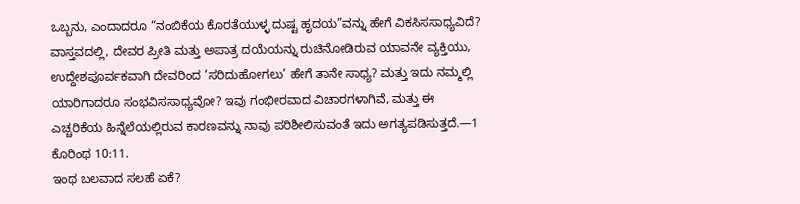ಒಬ್ಬನು, ಎಂದಾದರೂ “ನಂಬಿಕೆಯ ಕೊರತೆಯುಳ್ಳ ದುಷ್ಟ ಹೃದಯ”ವನ್ನು ಹೇಗೆ ವಿಕಸಿಸಸಾಧ್ಯವಿದೆ? ವಾಸ್ತವದಲ್ಲಿ, ದೇವರ ಪ್ರೀತಿ ಮತ್ತು ಅಪಾತ್ರ ದಯೆಯನ್ನು ರುಚಿನೋಡಿರುವ ಯಾವನೇ ವ್ಯಕ್ತಿಯು, ಉದ್ದೇಶಪೂರ್ವಕವಾಗಿ ದೇವರಿಂದ ‘ಸರಿದುಹೋಗಲು’ ಹೇಗೆ ತಾನೇ ಸಾಧ್ಯ? ಮತ್ತು ಇದು ನಮ್ಮಲ್ಲಿ ಯಾರಿಗಾದರೂ ಸಂಭವಿಸಸಾಧ್ಯವೋ? ಇವು ಗಂಭೀರವಾದ ವಿಚಾರಗಳಾಗಿವೆ, ಮತ್ತು ಈ ಎಚ್ಚರಿಕೆಯ ಹಿನ್ನೆಲೆಯಲ್ಲಿರುವ ಕಾರಣವನ್ನು ನಾವು ಪರಿಶೀಲಿಸುವಂತೆ ಇದು ಅಗತ್ಯಪಡಿಸುತ್ತದೆ.—1 ಕೊರಿಂಥ 10:11.
ಇಂಥ ಬಲವಾದ ಸಲಹೆ ಏಕೆ?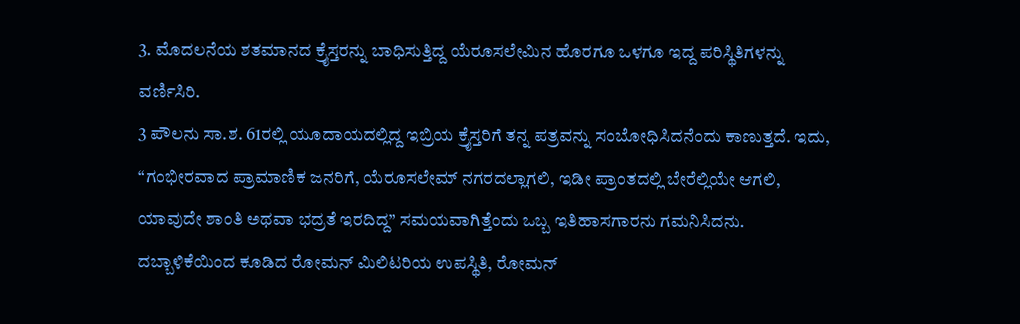3. ಮೊದಲನೆಯ ಶತಮಾನದ ಕ್ರೈಸ್ತರನ್ನು ಬಾಧಿಸುತ್ತಿದ್ದ ಯೆರೂಸಲೇಮಿನ ಹೊರಗೂ ಒಳಗೂ ಇದ್ದ ಪರಿಸ್ಥಿತಿಗಳನ್ನು ವರ್ಣಿಸಿರಿ.
3 ಪೌಲನು ಸಾ.ಶ. 61ರಲ್ಲಿ ಯೂದಾಯದಲ್ಲಿದ್ದ ಇಬ್ರಿಯ ಕ್ರೈಸ್ತರಿಗೆ ತನ್ನ ಪತ್ರವನ್ನು ಸಂಬೋಧಿಸಿದನೆಂದು ಕಾಣುತ್ತದೆ. ಇದು, “ಗಂಭೀರವಾದ ಪ್ರಾಮಾಣಿಕ ಜನರಿಗೆ, ಯೆರೂಸಲೇಮ್ ನಗರದಲ್ಲಾಗಲಿ, ಇಡೀ ಪ್ರಾಂತದಲ್ಲಿ ಬೇರೆಲ್ಲಿಯೇ ಆಗಲಿ, ಯಾವುದೇ ಶಾಂತಿ ಅಥವಾ ಭದ್ರತೆ ಇರದಿದ್ದ” ಸಮಯವಾಗಿತ್ತೆಂದು ಒಬ್ಬ ಇತಿಹಾಸಗಾರನು ಗಮನಿಸಿದನು. ದಬ್ಬಾಳಿಕೆಯಿಂದ ಕೂಡಿದ ರೋಮನ್ ಮಿಲಿಟರಿಯ ಉಪಸ್ಥಿತಿ, ರೋಮನ್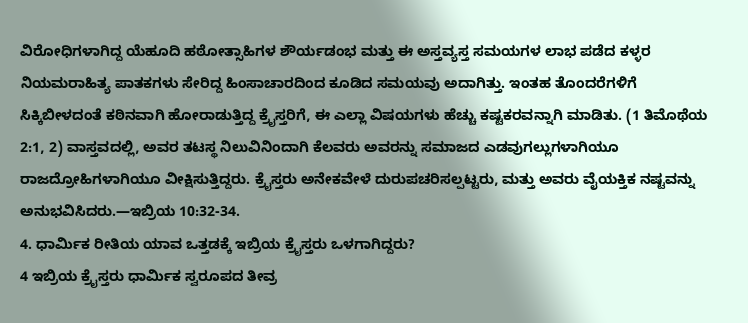ವಿರೋಧಿಗಳಾಗಿದ್ದ ಯೆಹೂದಿ ಹಠೋತ್ಸಾಹಿಗಳ ಶೌರ್ಯಡಂಭ ಮತ್ತು ಈ ಅಸ್ತವ್ಯಸ್ತ ಸಮಯಗಳ ಲಾಭ ಪಡೆದ ಕಳ್ಳರ ನಿಯಮರಾಹಿತ್ಯ ಪಾತಕಗಳು ಸೇರಿದ್ದ ಹಿಂಸಾಚಾರದಿಂದ ಕೂಡಿದ ಸಮಯವು ಅದಾಗಿತ್ತು. ಇಂತಹ ತೊಂದರೆಗಳಿಗೆ ಸಿಕ್ಕಿಬೀಳದಂತೆ ಕಠಿನವಾಗಿ ಹೋರಾಡುತ್ತಿದ್ದ ಕ್ರೈಸ್ತರಿಗೆ, ಈ ಎಲ್ಲಾ ವಿಷಯಗಳು ಹೆಚ್ಚು ಕಷ್ಟಕರವನ್ನಾಗಿ ಮಾಡಿತು. (1 ತಿಮೊಥೆಯ 2:1, 2) ವಾಸ್ತವದಲ್ಲಿ, ಅವರ ತಟಸ್ಥ ನಿಲುವಿನಿಂದಾಗಿ ಕೆಲವರು ಅವರನ್ನು ಸಮಾಜದ ಎಡವುಗಲ್ಲುಗಳಾಗಿಯೂ ರಾಜದ್ರೋಹಿಗಳಾಗಿಯೂ ವೀಕ್ಷಿಸುತ್ತಿದ್ದರು. ಕ್ರೈಸ್ತರು ಅನೇಕವೇಳೆ ದುರುಪಚರಿಸಲ್ಪಟ್ಟರು, ಮತ್ತು ಅವರು ವೈಯಕ್ತಿಕ ನಷ್ಟವನ್ನು ಅನುಭವಿಸಿದರು.—ಇಬ್ರಿಯ 10:32-34.
4. ಧಾರ್ಮಿಕ ರೀತಿಯ ಯಾವ ಒತ್ತಡಕ್ಕೆ ಇಬ್ರಿಯ ಕ್ರೈಸ್ತರು ಒಳಗಾಗಿದ್ದರು?
4 ಇಬ್ರಿಯ ಕ್ರೈಸ್ತರು ಧಾರ್ಮಿಕ ಸ್ವರೂಪದ ತೀವ್ರ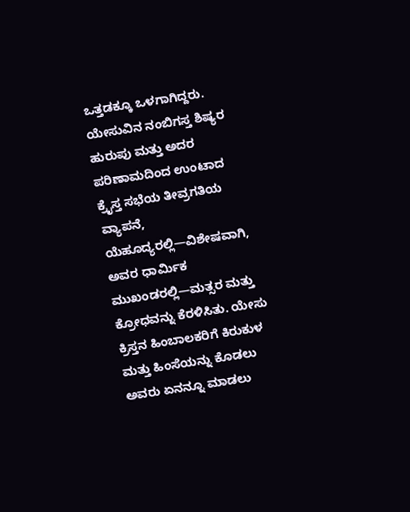ಒತ್ತಡಕ್ಕೂ ಒಳಗಾಗಿದ್ದರು. ಯೇಸುವಿನ ನಂಬಿಗಸ್ತ ಶಿಷ್ಯರ ಹುರುಪು ಮತ್ತು ಅದರ ಪರಿಣಾಮದಿಂದ ಉಂಟಾದ ಕ್ರೈಸ್ತ ಸಭೆಯ ತೀವ್ರಗತಿಯ ವ್ಯಾಪನೆ, ಯೆಹೂದ್ಯರಲ್ಲಿ—ವಿಶೇಷವಾಗಿ, ಅವರ ಧಾರ್ಮಿಕ ಮುಖಂಡರಲ್ಲಿ—ಮತ್ಸರ ಮತ್ತು ಕ್ರೋಧವನ್ನು ಕೆರಳಿಸಿತು. ಯೇಸು ಕ್ರಿಸ್ತನ ಹಿಂಬಾಲಕರಿಗೆ ಕಿರುಕುಳ ಮತ್ತು ಹಿಂಸೆಯನ್ನು ಕೊಡಲು ಅವರು ಏನನ್ನೂ ಮಾಡಲು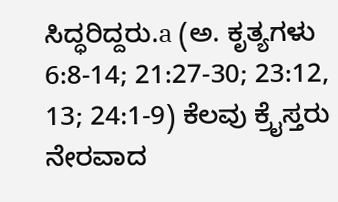ಸಿದ್ಧರಿದ್ದರು.a (ಅ. ಕೃತ್ಯಗಳು 6:8-14; 21:27-30; 23:12, 13; 24:1-9) ಕೆಲವು ಕ್ರೈಸ್ತರು ನೇರವಾದ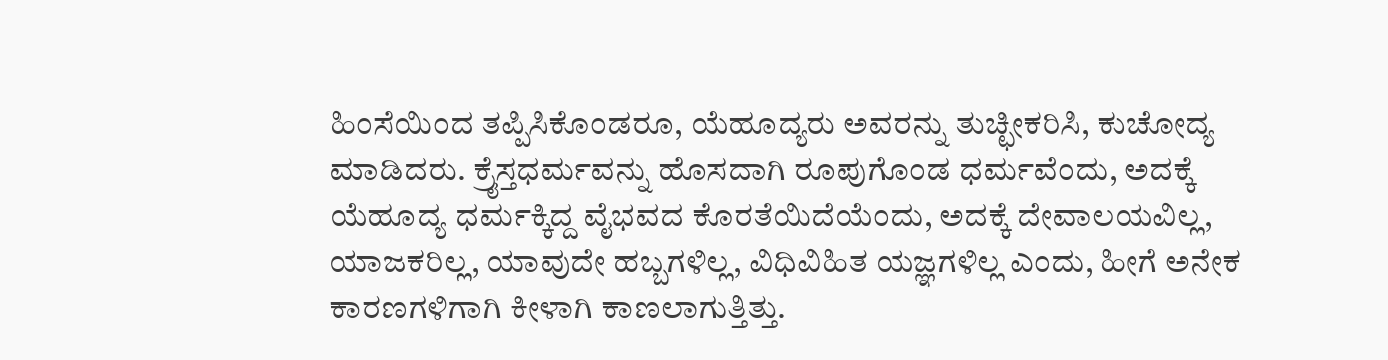ಹಿಂಸೆಯಿಂದ ತಪ್ಪಿಸಿಕೊಂಡರೂ, ಯೆಹೂದ್ಯರು ಅವರನ್ನು ತುಚ್ಛೀಕರಿಸಿ, ಕುಚೋದ್ಯ ಮಾಡಿದರು. ಕ್ರೈಸ್ತಧರ್ಮವನ್ನು ಹೊಸದಾಗಿ ರೂಪುಗೊಂಡ ಧರ್ಮವೆಂದು, ಅದಕ್ಕೆ ಯೆಹೂದ್ಯ ಧರ್ಮಕ್ಕಿದ್ದ ವೈಭವದ ಕೊರತೆಯಿದೆಯೆಂದು, ಅದಕ್ಕೆ ದೇವಾಲಯವಿಲ್ಲ, ಯಾಜಕರಿಲ್ಲ, ಯಾವುದೇ ಹಬ್ಬಗಳಿಲ್ಲ, ವಿಧಿವಿಹಿತ ಯಜ್ಞಗಳಿಲ್ಲ ಎಂದು, ಹೀಗೆ ಅನೇಕ ಕಾರಣಗಳಿಗಾಗಿ ಕೀಳಾಗಿ ಕಾಣಲಾಗುತ್ತಿತ್ತು.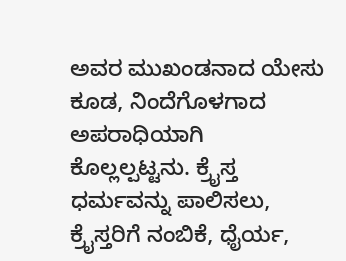ಅವರ ಮುಖಂಡನಾದ ಯೇಸು ಕೂಡ, ನಿಂದೆಗೊಳಗಾದ ಅಪರಾಧಿಯಾಗಿ ಕೊಲ್ಲಲ್ಪಟ್ಟನು. ಕ್ರೈಸ್ತ ಧರ್ಮವನ್ನು ಪಾಲಿಸಲು, ಕ್ರೈಸ್ತರಿಗೆ ನಂಬಿಕೆ, ಧೈರ್ಯ,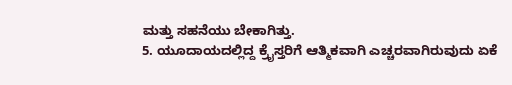ಮತ್ತು ಸಹನೆಯು ಬೇಕಾಗಿತ್ತು.
5. ಯೂದಾಯದಲ್ಲಿದ್ದ ಕ್ರೈಸ್ತರಿಗೆ ಆತ್ಮಿಕವಾಗಿ ಎಚ್ಚರವಾಗಿರುವುದು ಏಕೆ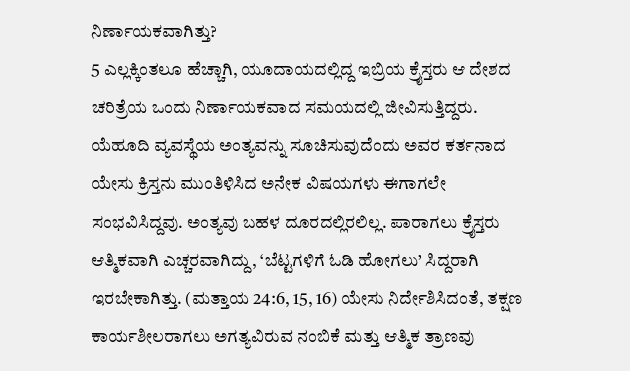ನಿರ್ಣಾಯಕವಾಗಿತ್ತು?
5 ಎಲ್ಲಕ್ಕಿಂತಲೂ ಹೆಚ್ಚಾಗಿ, ಯೂದಾಯದಲ್ಲಿದ್ದ ಇಬ್ರಿಯ ಕ್ರೈಸ್ತರು ಆ ದೇಶದ ಚರಿತ್ರೆಯ ಒಂದು ನಿರ್ಣಾಯಕವಾದ ಸಮಯದಲ್ಲಿ ಜೀವಿಸುತ್ತಿದ್ದರು. ಯೆಹೂದಿ ವ್ಯವಸ್ಥೆಯ ಅಂತ್ಯವನ್ನು ಸೂಚಿಸುವುದೆಂದು ಅವರ ಕರ್ತನಾದ ಯೇಸು ಕ್ರಿಸ್ತನು ಮುಂತಿಳಿಸಿದ ಅನೇಕ ವಿಷಯಗಳು ಈಗಾಗಲೇ ಸಂಭವಿಸಿದ್ದವು. ಅಂತ್ಯವು ಬಹಳ ದೂರದಲ್ಲಿರಲಿಲ್ಲ. ಪಾರಾಗಲು ಕ್ರೈಸ್ತರು ಆತ್ಮಿಕವಾಗಿ ಎಚ್ಚರವಾಗಿದ್ದು, ‘ಬೆಟ್ಟಗಳಿಗೆ ಓಡಿ ಹೋಗಲು’ ಸಿದ್ದರಾಗಿ ಇರಬೇಕಾಗಿತ್ತು. (ಮತ್ತಾಯ 24:6, 15, 16) ಯೇಸು ನಿರ್ದೇಶಿಸಿದಂತೆ, ತಕ್ಷಣ ಕಾರ್ಯಶೀಲರಾಗಲು ಅಗತ್ಯವಿರುವ ನಂಬಿಕೆ ಮತ್ತು ಆತ್ಮಿಕ ತ್ರಾಣವು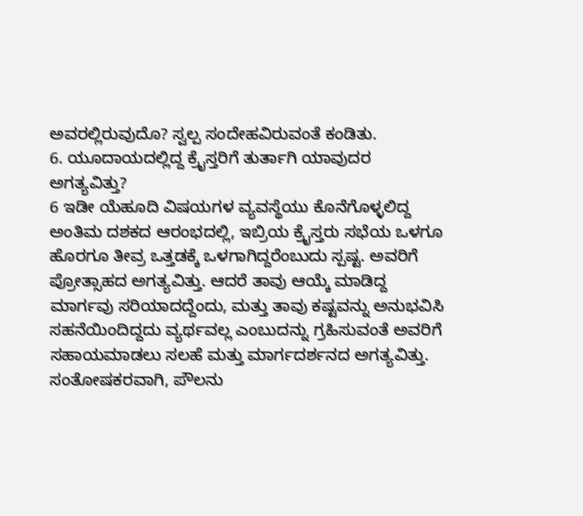ಅವರಲ್ಲಿರುವುದೊ? ಸ್ವಲ್ಪ ಸಂದೇಹವಿರುವಂತೆ ಕಂಡಿತು.
6. ಯೂದಾಯದಲ್ಲಿದ್ದ ಕ್ರೈಸ್ತರಿಗೆ ತುರ್ತಾಗಿ ಯಾವುದರ ಅಗತ್ಯವಿತ್ತು?
6 ಇಡೀ ಯೆಹೂದಿ ವಿಷಯಗಳ ವ್ಯವಸ್ಥೆಯು ಕೊನೆಗೊಳ್ಳಲಿದ್ದ ಅಂತಿಮ ದಶಕದ ಆರಂಭದಲ್ಲಿ, ಇಬ್ರಿಯ ಕ್ರೈಸ್ತರು ಸಭೆಯ ಒಳಗೂ ಹೊರಗೂ ತೀವ್ರ ಒತ್ತಡಕ್ಕೆ ಒಳಗಾಗಿದ್ದರೆಂಬುದು ಸ್ಪಷ್ಟ. ಅವರಿಗೆ ಪ್ರೋತ್ಸಾಹದ ಅಗತ್ಯವಿತ್ತು. ಆದರೆ ತಾವು ಆಯ್ಕೆ ಮಾಡಿದ್ದ ಮಾರ್ಗವು ಸರಿಯಾದದ್ದೆಂದು, ಮತ್ತು ತಾವು ಕಷ್ಟವನ್ನು ಅನುಭವಿಸಿ ಸಹನೆಯಿಂದಿದ್ದದು ವ್ಯರ್ಥವಲ್ಲ ಎಂಬುದನ್ನು ಗ್ರಹಿಸುವಂತೆ ಅವರಿಗೆ ಸಹಾಯಮಾಡಲು ಸಲಹೆ ಮತ್ತು ಮಾರ್ಗದರ್ಶನದ ಅಗತ್ಯವಿತ್ತು. ಸಂತೋಷಕರವಾಗಿ, ಪೌಲನು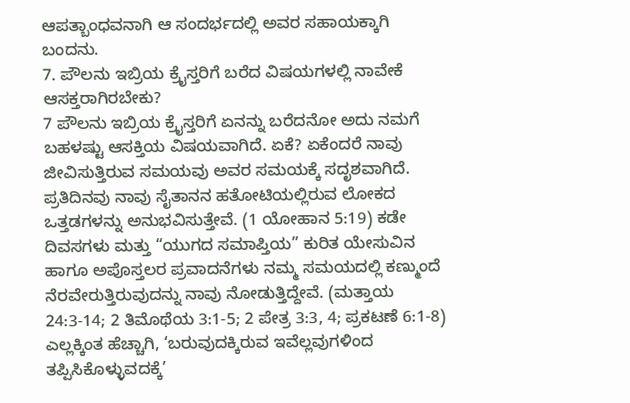ಆಪತ್ಬಾಂಧವನಾಗಿ ಆ ಸಂದರ್ಭದಲ್ಲಿ ಅವರ ಸಹಾಯಕ್ಕಾಗಿ ಬಂದನು.
7. ಪೌಲನು ಇಬ್ರಿಯ ಕ್ರೈಸ್ತರಿಗೆ ಬರೆದ ವಿಷಯಗಳಲ್ಲಿ ನಾವೇಕೆ ಆಸಕ್ತರಾಗಿರಬೇಕು?
7 ಪೌಲನು ಇಬ್ರಿಯ ಕ್ರೈಸ್ತರಿಗೆ ಏನನ್ನು ಬರೆದನೋ ಅದು ನಮಗೆ ಬಹಳಷ್ಟು ಆಸಕ್ತಿಯ ವಿಷಯವಾಗಿದೆ. ಏಕೆ? ಏಕೆಂದರೆ ನಾವು ಜೀವಿಸುತ್ತಿರುವ ಸಮಯವು ಅವರ ಸಮಯಕ್ಕೆ ಸದೃಶವಾಗಿದೆ. ಪ್ರತಿದಿನವು ನಾವು ಸೈತಾನನ ಹತೋಟಿಯಲ್ಲಿರುವ ಲೋಕದ ಒತ್ತಡಗಳನ್ನು ಅನುಭವಿಸುತ್ತೇವೆ. (1 ಯೋಹಾನ 5:19) ಕಡೇ ದಿವಸಗಳು ಮತ್ತು “ಯುಗದ ಸಮಾಪ್ತಿಯ” ಕುರಿತ ಯೇಸುವಿನ ಹಾಗೂ ಅಪೊಸ್ತಲರ ಪ್ರವಾದನೆಗಳು ನಮ್ಮ ಸಮಯದಲ್ಲಿ ಕಣ್ಮುಂದೆ ನೆರವೇರುತ್ತಿರುವುದನ್ನು ನಾವು ನೋಡುತ್ತಿದ್ದೇವೆ. (ಮತ್ತಾಯ 24:3-14; 2 ತಿಮೊಥೆಯ 3:1-5; 2 ಪೇತ್ರ 3:3, 4; ಪ್ರಕಟಣೆ 6:1-8) ಎಲ್ಲಕ್ಕಿಂತ ಹೆಚ್ಚಾಗಿ, ‘ಬರುವುದಕ್ಕಿರುವ ಇವೆಲ್ಲವುಗಳಿಂದ ತಪ್ಪಿಸಿಕೊಳ್ಳುವದಕ್ಕೆ’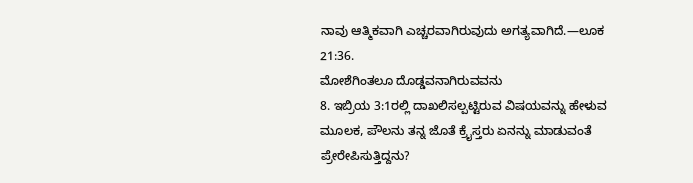ನಾವು ಆತ್ಮಿಕವಾಗಿ ಎಚ್ಚರವಾಗಿರುವುದು ಅಗತ್ಯವಾಗಿದೆ.—ಲೂಕ 21:36.
ಮೋಶೆಗಿಂತಲೂ ದೊಡ್ಡವನಾಗಿರುವವನು
8. ಇಬ್ರಿಯ 3:1ರಲ್ಲಿ ದಾಖಲಿಸಲ್ಪಟ್ಟಿರುವ ವಿಷಯವನ್ನು ಹೇಳುವ ಮೂಲಕ, ಪೌಲನು ತನ್ನ ಜೊತೆ ಕ್ರೈಸ್ತರು ಏನನ್ನು ಮಾಡುವಂತೆ ಪ್ರೇರೇಪಿಸುತ್ತಿದ್ದನು?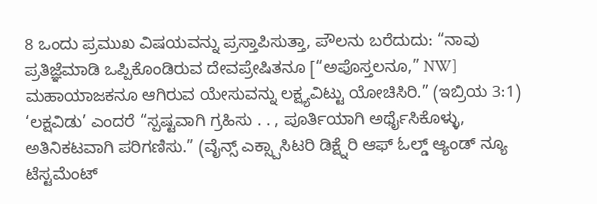8 ಒಂದು ಪ್ರಮುಖ ವಿಷಯವನ್ನು ಪ್ರಸ್ತಾಪಿಸುತ್ತಾ, ಪೌಲನು ಬರೆದುದು: “ನಾವು ಪ್ರತಿಜ್ಞೆಮಾಡಿ ಒಪ್ಪಿಕೊಂಡಿರುವ ದೇವಪ್ರೇಷಿತನೂ [“ಅಪೊಸ್ತಲನೂ,” NW] ಮಹಾಯಾಜಕನೂ ಆಗಿರುವ ಯೇಸುವನ್ನು ಲಕ್ಷ್ಯವಿಟ್ಟು ಯೋಚಿಸಿರಿ.” (ಇಬ್ರಿಯ 3:1) ‘ಲಕ್ಷವಿಡು’ ಎಂದರೆ “ಸ್ಪಷ್ಟವಾಗಿ ಗ್ರಹಿಸು . . , ಪೂರ್ತಿಯಾಗಿ ಅರ್ಥೈಸಿಕೊಳ್ಳು, ಅತಿನಿಕಟವಾಗಿ ಪರಿಗಣಿಸು.” (ವೈನ್ಸ್ ಎಕ್ಸ್ಪಾಸಿಟರಿ ಡಿಕ್ಷ್ನೆರಿ ಆಫ್ ಓಲ್ಡ್ ಆ್ಯಂಡ್ ನ್ಯೂ ಟೆಸ್ಟಮೆಂಟ್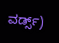ವರ್ಡ್ಸ್)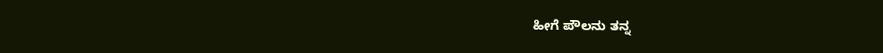ಹೀಗೆ ಪೌಲನು ತನ್ನ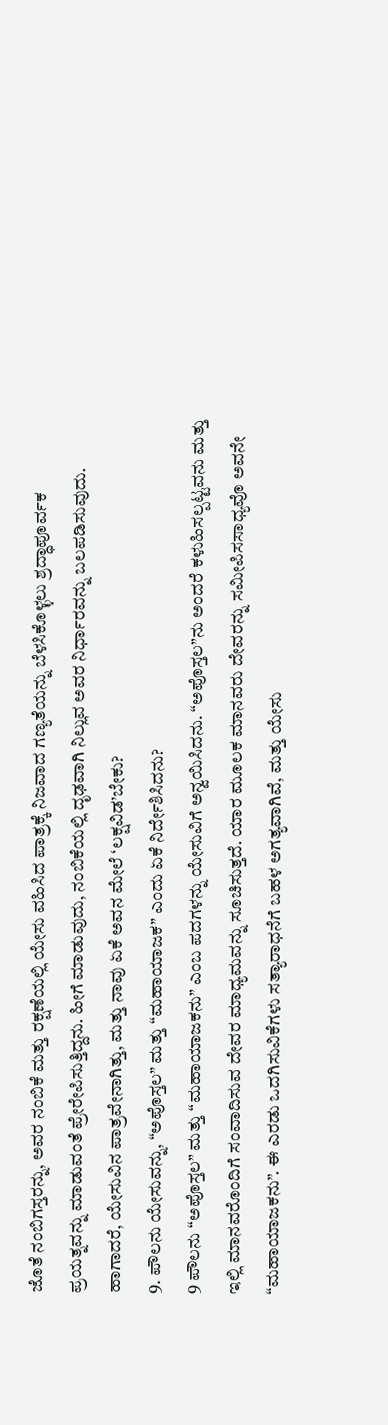ಜೊತೆ ನಂಬಿಗಸ್ತರನ್ನು, ಅವರ ನಂಬಿಕೆ ಮತ್ತು ರಕ್ಷಣೆಯಲ್ಲಿ ಯೇಸು ವಹಿಸಿದ ಪಾತ್ರಕ್ಕೆ ನಿಜವಾದ ಗಣ್ಯತೆಯನ್ನು ಬೆಳಸಿಕೊಳ್ಳಲು ಶ್ರದ್ಧಾಪೂರ್ವಕ ಪ್ರಯತ್ನವನ್ನು ಮಾಡುವಂತೆ ಪ್ರೇರೇಪಿಸುತ್ತಿದ್ದನು. ಹೀಗೆ ಮಾಡುವುದು, ನಂಬಿಕೆಯಲ್ಲಿ ದೃಢವಾಗಿ ನಿಲ್ಲುವ ಅವರ ನಿರ್ಧಾರವನ್ನು ಬಲಪಡಿಸುವುದು. ಹಾಗಾದರೆ, ಯೇಸುವಿನ ಪಾತ್ರವೇನಾಗಿತ್ತು, ಮತ್ತು ನಾವು ಏಕೆ ಅವನ ಮೇಲೆ ‘ಲಕ್ಷವಿಡ’ಬೇಕು?
9. ಪೌಲನು ಯೇಸುವನ್ನು, “ಅಪೊಸ್ತಲ” ಮತ್ತು “ಮಹಾಯಾಜಕ” ಎಂದು ಏಕೆ ನಿರ್ದೇಶಿಸಿದನು?
9 ಪೌಲನು “ಅಪೊಸ್ತಲ” ಮತ್ತು “ಮಹಾಯಾಜಕನು” ಎಂಬ ಪದಗಳನ್ನು ಯೇಸುವಿಗೆ ಅನ್ವಯಿಸಿದನು. “ಅಪೊಸ್ತಲ”ನು ಅಂದರೆ ಕಳುಹಿಸಲ್ಪಟ್ಟವನು ಮತ್ತು ಇಲ್ಲಿ ಮಾನವರೊಂದಿಗೆ ಸಂವಾದಿಸುವ ದೇವರ ಮಾಧ್ಯಮವನ್ನು ಸೂಚಿಸುತ್ತದೆ. ಯಾರ ಮೂಲಕ ಮಾನವರು ದೇವರನ್ನು ಸಮೀಪಿಸಸಾಧ್ಯವೊ ಅವನೇ “ಮಹಾಯಾಜಕನು”. ಈ ಎರಡು ಒದಗಿಸುವಿಕೆಗಳು ಸತ್ಯಾರಾಧನೆಗೆ ಬಹಳ ಅಗತ್ಯವಾಗಿವೆ, ಮತ್ತು ಯೇಸು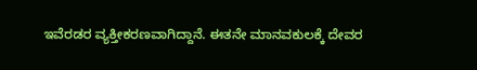ಇವೆರಡರ ವ್ಯಕ್ತೀಕರಣವಾಗಿದ್ದಾನೆ. ಈತನೇ ಮಾನವಕುಲಕ್ಕೆ ದೇವರ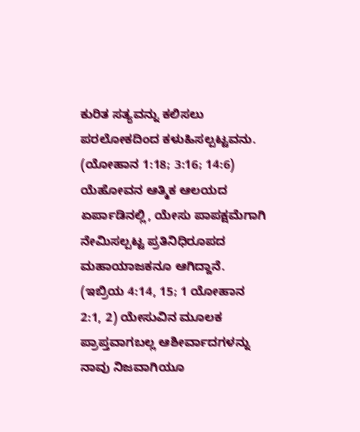ಕುರಿತ ಸತ್ಯವನ್ನು ಕಲಿಸಲು ಪರಲೋಕದಿಂದ ಕಳುಹಿಸಲ್ಪಟ್ಟವನು. (ಯೋಹಾನ 1:18; 3:16; 14:6) ಯೆಹೋವನ ಆತ್ಮಿಕ ಆಲಯದ ಏರ್ಪಾಡಿನಲ್ಲಿ, ಯೇಸು ಪಾಪಕ್ಷಮೆಗಾಗಿ ನೇಮಿಸಲ್ಪಟ್ಟ ಪ್ರತಿನಿಧಿರೂಪದ ಮಹಾಯಾಜಕನೂ ಆಗಿದ್ದಾನೆ. (ಇಬ್ರಿಯ 4:14, 15; 1 ಯೋಹಾನ 2:1, 2) ಯೇಸುವಿನ ಮೂಲಕ ಪ್ರಾಪ್ತವಾಗಬಲ್ಲ ಆಶೀರ್ವಾದಗಳನ್ನು ನಾವು ನಿಜವಾಗಿಯೂ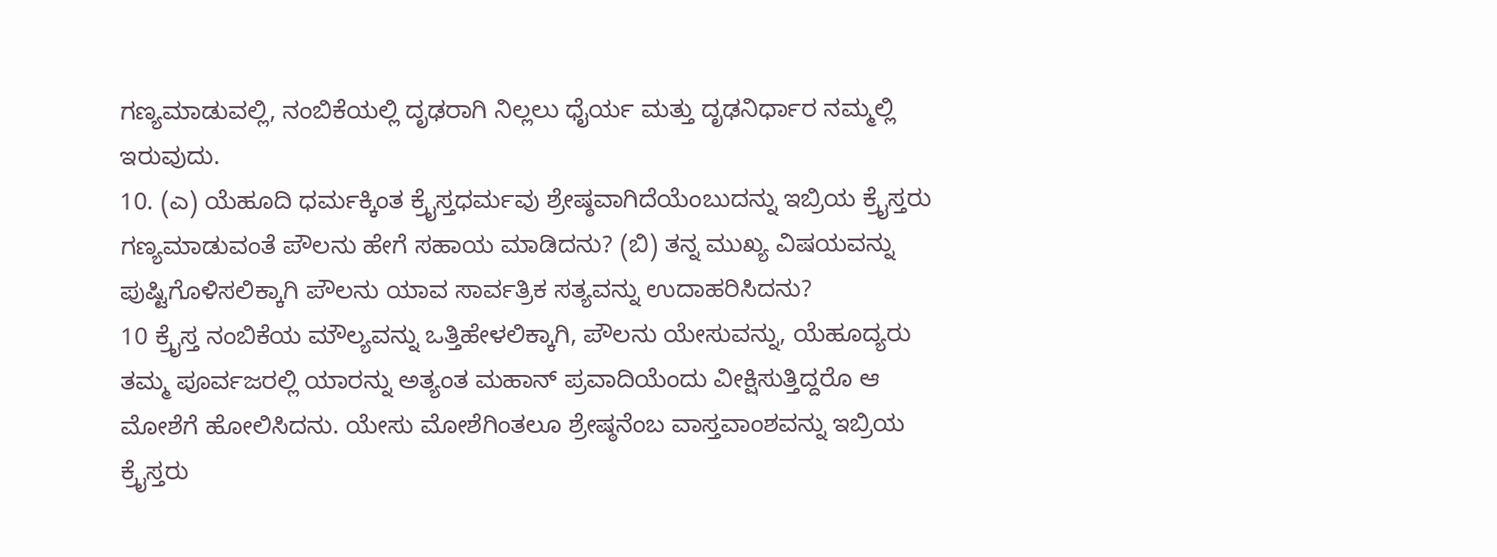ಗಣ್ಯಮಾಡುವಲ್ಲಿ, ನಂಬಿಕೆಯಲ್ಲಿ ದೃಢರಾಗಿ ನಿಲ್ಲಲು ಧೈರ್ಯ ಮತ್ತು ದೃಢನಿರ್ಧಾರ ನಮ್ಮಲ್ಲಿ ಇರುವುದು.
10. (ಎ) ಯೆಹೂದಿ ಧರ್ಮಕ್ಕಿಂತ ಕ್ರೈಸ್ತಧರ್ಮವು ಶ್ರೇಷ್ಠವಾಗಿದೆಯೆಂಬುದನ್ನು ಇಬ್ರಿಯ ಕ್ರೈಸ್ತರು ಗಣ್ಯಮಾಡುವಂತೆ ಪೌಲನು ಹೇಗೆ ಸಹಾಯ ಮಾಡಿದನು? (ಬಿ) ತನ್ನ ಮುಖ್ಯ ವಿಷಯವನ್ನು ಪುಷ್ಟಿಗೊಳಿಸಲಿಕ್ಕಾಗಿ ಪೌಲನು ಯಾವ ಸಾರ್ವತ್ರಿಕ ಸತ್ಯವನ್ನು ಉದಾಹರಿಸಿದನು?
10 ಕ್ರೈಸ್ತ ನಂಬಿಕೆಯ ಮೌಲ್ಯವನ್ನು ಒತ್ತಿಹೇಳಲಿಕ್ಕಾಗಿ, ಪೌಲನು ಯೇಸುವನ್ನು, ಯೆಹೂದ್ಯರು ತಮ್ಮ ಪೂರ್ವಜರಲ್ಲಿ ಯಾರನ್ನು ಅತ್ಯಂತ ಮಹಾನ್ ಪ್ರವಾದಿಯೆಂದು ವೀಕ್ಷಿಸುತ್ತಿದ್ದರೊ ಆ ಮೋಶೆಗೆ ಹೋಲಿಸಿದನು. ಯೇಸು ಮೋಶೆಗಿಂತಲೂ ಶ್ರೇಷ್ಠನೆಂಬ ವಾಸ್ತವಾಂಶವನ್ನು ಇಬ್ರಿಯ ಕ್ರೈಸ್ತರು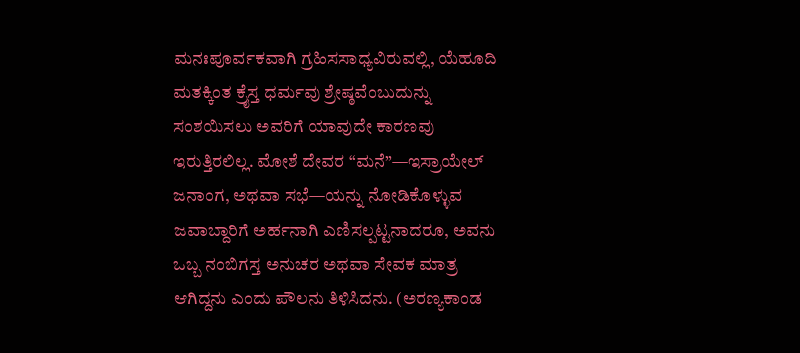ಮನಃಪೂರ್ವಕವಾಗಿ ಗ್ರಹಿಸಸಾಧ್ಯವಿರುವಲ್ಲಿ, ಯೆಹೂದಿ ಮತಕ್ಕಿಂತ ಕ್ರೈಸ್ತ ಧರ್ಮವು ಶ್ರೇಷ್ಠವೆಂಬುದುನ್ನು ಸಂಶಯಿಸಲು ಅವರಿಗೆ ಯಾವುದೇ ಕಾರಣವು ಇರುತ್ತಿರಲಿಲ್ಲ. ಮೋಶೆ ದೇವರ “ಮನೆ”—ಇಸ್ರಾಯೇಲ್ ಜನಾಂಗ, ಅಥವಾ ಸಭೆ—ಯನ್ನು ನೋಡಿಕೊಳ್ಳುವ ಜವಾಬ್ದಾರಿಗೆ ಅರ್ಹನಾಗಿ ಎಣಿಸಲ್ಪಟ್ಟನಾದರೂ, ಅವನು ಒಬ್ಬ ನಂಬಿಗಸ್ತ ಅನುಚರ ಅಥವಾ ಸೇವಕ ಮಾತ್ರ ಆಗಿದ್ದನು ಎಂದು ಪೌಲನು ತಿಳಿಸಿದನು. (ಅರಣ್ಯಕಾಂಡ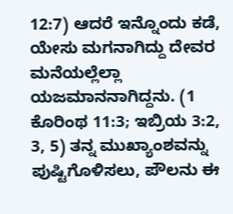12:7) ಆದರೆ ಇನ್ನೊಂದು ಕಡೆ, ಯೇಸು ಮಗನಾಗಿದ್ದು ದೇವರ ಮನೆಯಲ್ಲೆಲ್ಲಾ ಯಜಮಾನನಾಗಿದ್ದನು. (1 ಕೊರಿಂಥ 11:3; ಇಬ್ರಿಯ 3:2, 3, 5) ತನ್ನ ಮುಖ್ಯಾಂಶವನ್ನು ಪುಷ್ಟಿಗೊಳಿಸಲು, ಪೌಲನು ಈ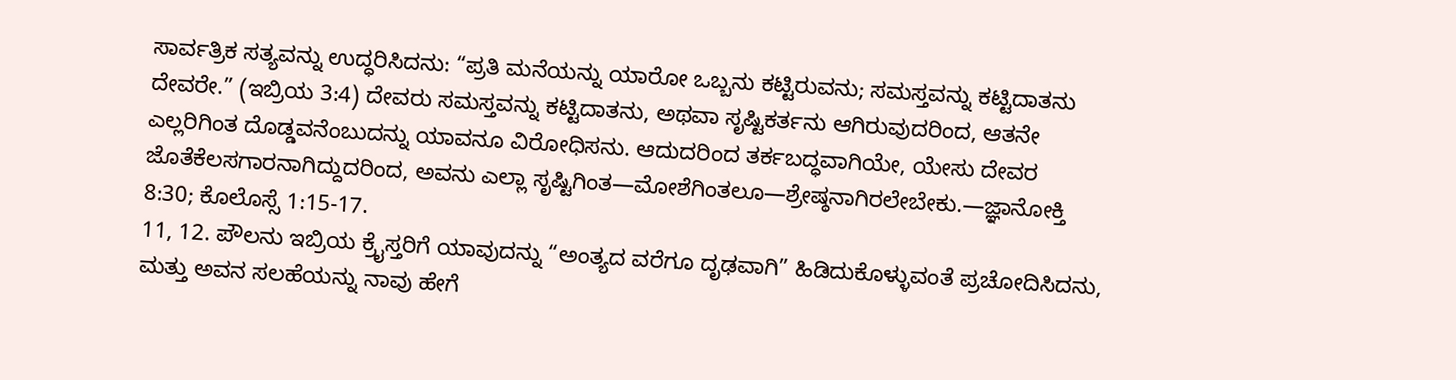ಸಾರ್ವತ್ರಿಕ ಸತ್ಯವನ್ನು ಉದ್ಧರಿಸಿದನು: “ಪ್ರತಿ ಮನೆಯನ್ನು ಯಾರೋ ಒಬ್ಬನು ಕಟ್ಟಿರುವನು; ಸಮಸ್ತವನ್ನು ಕಟ್ಟಿದಾತನು ದೇವರೇ.” (ಇಬ್ರಿಯ 3:4) ದೇವರು ಸಮಸ್ತವನ್ನು ಕಟ್ಟಿದಾತನು, ಅಥವಾ ಸೃಷ್ಟಿಕರ್ತನು ಆಗಿರುವುದರಿಂದ, ಆತನೇ ಎಲ್ಲರಿಗಿಂತ ದೊಡ್ಡವನೆಂಬುದನ್ನು ಯಾವನೂ ವಿರೋಧಿಸನು. ಆದುದರಿಂದ ತರ್ಕಬದ್ಧವಾಗಿಯೇ, ಯೇಸು ದೇವರ ಜೊತೆಕೆಲಸಗಾರನಾಗಿದ್ದುದರಿಂದ, ಅವನು ಎಲ್ಲಾ ಸೃಷ್ಟಿಗಿಂತ—ಮೋಶೆಗಿಂತಲೂ—ಶ್ರೇಷ್ಠನಾಗಿರಲೇಬೇಕು.—ಜ್ಞಾನೋಕ್ತಿ 8:30; ಕೊಲೊಸ್ಸೆ 1:15-17.
11, 12. ಪೌಲನು ಇಬ್ರಿಯ ಕ್ರೈಸ್ತರಿಗೆ ಯಾವುದನ್ನು “ಅಂತ್ಯದ ವರೆಗೂ ದೃಢವಾಗಿ” ಹಿಡಿದುಕೊಳ್ಳುವಂತೆ ಪ್ರಚೋದಿಸಿದನು, ಮತ್ತು ಅವನ ಸಲಹೆಯನ್ನು ನಾವು ಹೇಗೆ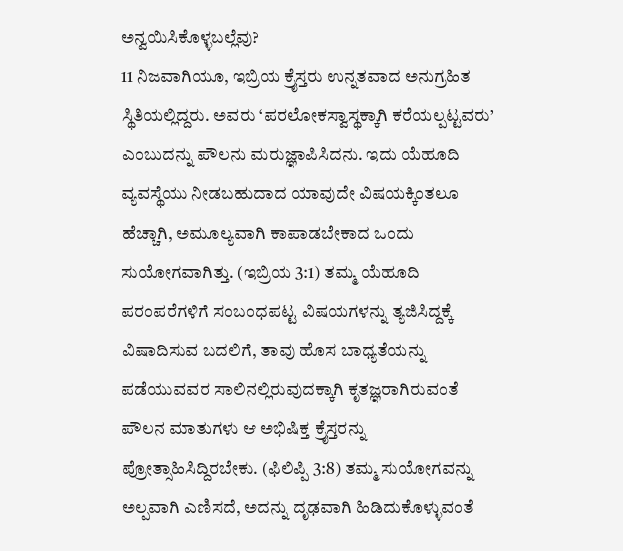ಅನ್ವಯಿಸಿಕೊಳ್ಳಬಲ್ಲೆವು?
11 ನಿಜವಾಗಿಯೂ, ಇಬ್ರಿಯ ಕ್ರೈಸ್ತರು ಉನ್ನತವಾದ ಅನುಗ್ರಹಿತ ಸ್ಥಿತಿಯಲ್ಲಿದ್ದರು. ಅವರು ‘ಪರಲೋಕಸ್ವಾಸ್ಥಕ್ಕಾಗಿ ಕರೆಯಲ್ಪಟ್ಟವರು’ ಎಂಬುದನ್ನು ಪೌಲನು ಮರುಜ್ಞಾಪಿಸಿದನು. ಇದು ಯೆಹೂದಿ ವ್ಯವಸ್ಥೆಯು ನೀಡಬಹುದಾದ ಯಾವುದೇ ವಿಷಯಕ್ಕಿಂತಲೂ ಹೆಚ್ಚಾಗಿ, ಅಮೂಲ್ಯವಾಗಿ ಕಾಪಾಡಬೇಕಾದ ಒಂದು ಸುಯೋಗವಾಗಿತ್ತು. (ಇಬ್ರಿಯ 3:1) ತಮ್ಮ ಯೆಹೂದಿ ಪರಂಪರೆಗಳಿಗೆ ಸಂಬಂಧಪಟ್ಟ ವಿಷಯಗಳನ್ನು ತ್ಯಜಿಸಿದ್ದಕ್ಕೆ ವಿಷಾದಿಸುವ ಬದಲಿಗೆ, ತಾವು ಹೊಸ ಬಾಧ್ಯತೆಯನ್ನು ಪಡೆಯುವವರ ಸಾಲಿನಲ್ಲಿರುವುದಕ್ಕಾಗಿ ಕೃತಜ್ಞರಾಗಿರುವಂತೆ ಪೌಲನ ಮಾತುಗಳು ಆ ಅಭಿಷಿಕ್ತ ಕ್ರೈಸ್ತರನ್ನು ಪ್ರೋತ್ಸಾಹಿಸಿದ್ದಿರಬೇಕು. (ಫಿಲಿಪ್ಪಿ 3:8) ತಮ್ಮ ಸುಯೋಗವನ್ನು ಅಲ್ಪವಾಗಿ ಎಣಿಸದೆ, ಅದನ್ನು ದೃಢವಾಗಿ ಹಿಡಿದುಕೊಳ್ಳುವಂತೆ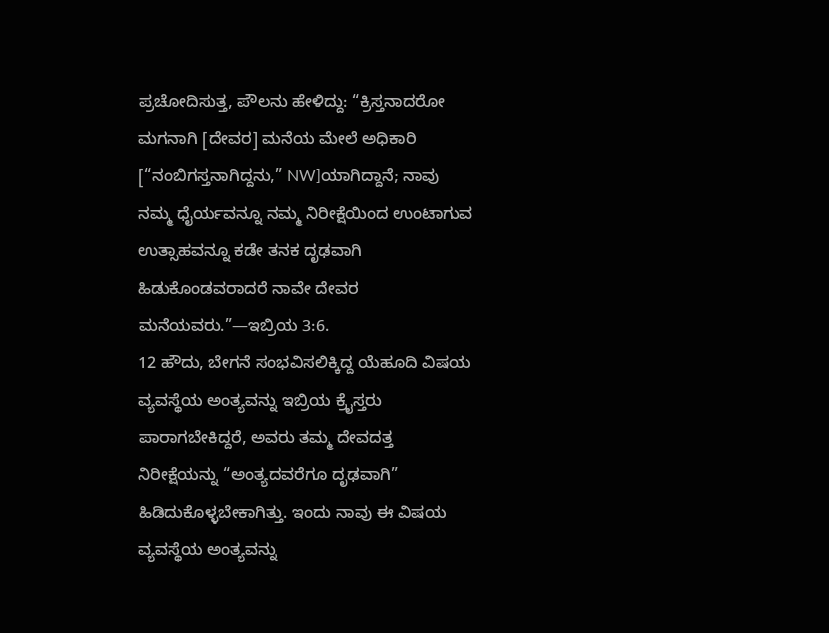ಪ್ರಚೋದಿಸುತ್ತ, ಪೌಲನು ಹೇಳಿದ್ದು: “ಕ್ರಿಸ್ತನಾದರೋ ಮಗನಾಗಿ [ದೇವರ] ಮನೆಯ ಮೇಲೆ ಅಧಿಕಾರಿ [“ನಂಬಿಗಸ್ತನಾಗಿದ್ದನು,” NW]ಯಾಗಿದ್ದಾನೆ; ನಾವು ನಮ್ಮ ಧೈರ್ಯವನ್ನೂ ನಮ್ಮ ನಿರೀಕ್ಷೆಯಿಂದ ಉಂಟಾಗುವ ಉತ್ಸಾಹವನ್ನೂ ಕಡೇ ತನಕ ದೃಢವಾಗಿ ಹಿಡುಕೊಂಡವರಾದರೆ ನಾವೇ ದೇವರ ಮನೆಯವರು.”—ಇಬ್ರಿಯ 3:6.
12 ಹೌದು, ಬೇಗನೆ ಸಂಭವಿಸಲಿಕ್ಕಿದ್ದ ಯೆಹೂದಿ ವಿಷಯ ವ್ಯವಸ್ಥೆಯ ಅಂತ್ಯವನ್ನು ಇಬ್ರಿಯ ಕ್ರೈಸ್ತರು ಪಾರಾಗಬೇಕಿದ್ದರೆ, ಅವರು ತಮ್ಮ ದೇವದತ್ತ ನಿರೀಕ್ಷೆಯನ್ನು “ಅಂತ್ಯದವರೆಗೂ ದೃಢವಾಗಿ” ಹಿಡಿದುಕೊಳ್ಳಬೇಕಾಗಿತ್ತು. ಇಂದು ನಾವು ಈ ವಿಷಯ ವ್ಯವಸ್ಥೆಯ ಅಂತ್ಯವನ್ನು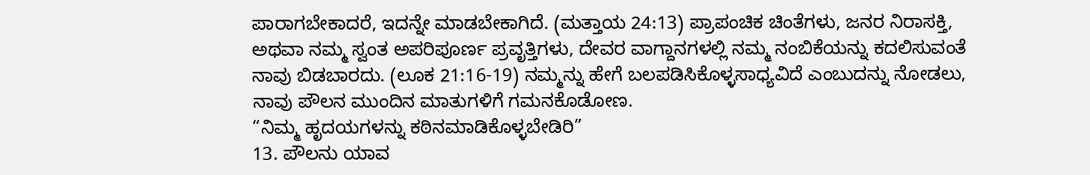ಪಾರಾಗಬೇಕಾದರೆ, ಇದನ್ನೇ ಮಾಡಬೇಕಾಗಿದೆ. (ಮತ್ತಾಯ 24:13) ಪ್ರಾಪಂಚಿಕ ಚಿಂತೆಗಳು, ಜನರ ನಿರಾಸಕ್ತಿ, ಅಥವಾ ನಮ್ಮ ಸ್ವಂತ ಅಪರಿಪೂರ್ಣ ಪ್ರವೃತ್ತಿಗಳು, ದೇವರ ವಾಗ್ದಾನಗಳಲ್ಲಿ ನಮ್ಮ ನಂಬಿಕೆಯನ್ನು ಕದಲಿಸುವಂತೆ ನಾವು ಬಿಡಬಾರದು. (ಲೂಕ 21:16-19) ನಮ್ಮನ್ನು ಹೇಗೆ ಬಲಪಡಿಸಿಕೊಳ್ಳಸಾಧ್ಯವಿದೆ ಎಂಬುದನ್ನು ನೋಡಲು, ನಾವು ಪೌಲನ ಮುಂದಿನ ಮಾತುಗಳಿಗೆ ಗಮನಕೊಡೋಣ.
“ನಿಮ್ಮ ಹೃದಯಗಳನ್ನು ಕಠಿನಮಾಡಿಕೊಳ್ಳಬೇಡಿರಿ”
13. ಪೌಲನು ಯಾವ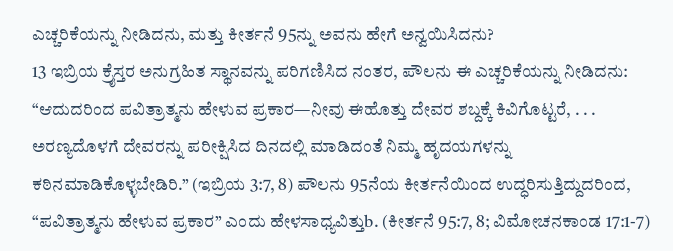ಎಚ್ಚರಿಕೆಯನ್ನು ನೀಡಿದನು, ಮತ್ತು ಕೀರ್ತನೆ 95ನ್ನು ಅವನು ಹೇಗೆ ಅನ್ವಯಿಸಿದನು?
13 ಇಬ್ರಿಯ ಕ್ರೈಸ್ತರ ಅನುಗ್ರಹಿತ ಸ್ಥಾನವನ್ನು ಪರಿಗಣಿಸಿದ ನಂತರ, ಪೌಲನು ಈ ಎಚ್ಚರಿಕೆಯನ್ನು ನೀಡಿದನು: “ಆದುದರಿಂದ ಪವಿತ್ರಾತ್ಮನು ಹೇಳುವ ಪ್ರಕಾರ—ನೀವು ಈಹೊತ್ತು ದೇವರ ಶಬ್ದಕ್ಕೆ ಕಿವಿಗೊಟ್ಟರೆ, . . . ಅರಣ್ಯದೊಳಗೆ ದೇವರನ್ನು ಪರೀಕ್ಷಿಸಿದ ದಿನದಲ್ಲಿ ಮಾಡಿದಂತೆ ನಿಮ್ಮ ಹೃದಯಗಳನ್ನು ಕಠಿನಮಾಡಿಕೊಳ್ಳಬೇಡಿರಿ.” (ಇಬ್ರಿಯ 3:7, 8) ಪೌಲನು 95ನೆಯ ಕೀರ್ತನೆಯಿಂದ ಉದ್ಧರಿಸುತ್ತಿದ್ದುದರಿಂದ, “ಪವಿತ್ರಾತ್ಮನು ಹೇಳುವ ಪ್ರಕಾರ” ಎಂದು ಹೇಳಸಾಧ್ಯವಿತ್ತುb. (ಕೀರ್ತನೆ 95:7, 8; ವಿಮೋಚನಕಾಂಡ 17:1-7)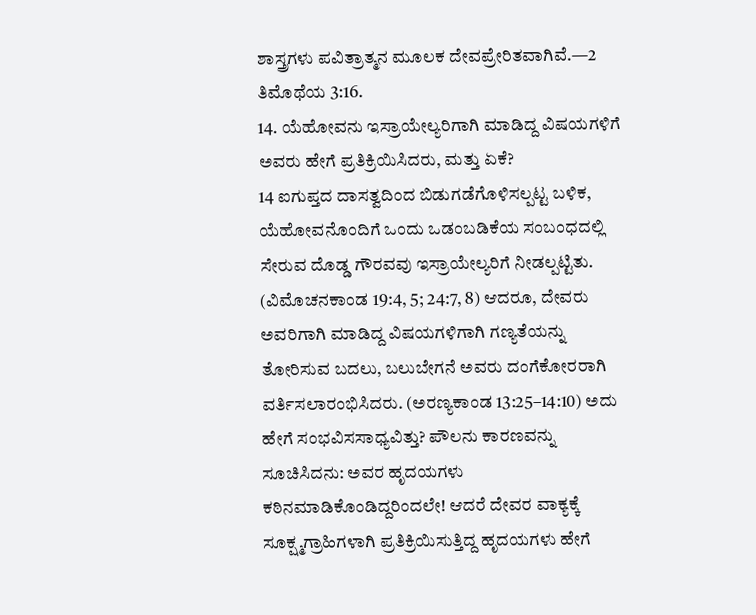ಶಾಸ್ತ್ರಗಳು ಪವಿತ್ರಾತ್ಮನ ಮೂಲಕ ದೇವಪ್ರೇರಿತವಾಗಿವೆ.—2 ತಿಮೊಥೆಯ 3:16.
14. ಯೆಹೋವನು ಇಸ್ರಾಯೇಲ್ಯರಿಗಾಗಿ ಮಾಡಿದ್ದ ವಿಷಯಗಳಿಗೆ ಅವರು ಹೇಗೆ ಪ್ರತಿಕ್ರಿಯಿಸಿದರು, ಮತ್ತು ಏಕೆ?
14 ಐಗುಪ್ತದ ದಾಸತ್ವದಿಂದ ಬಿಡುಗಡೆಗೊಳಿಸಲ್ಪಟ್ಟ ಬಳಿಕ, ಯೆಹೋವನೊಂದಿಗೆ ಒಂದು ಒಡಂಬಡಿಕೆಯ ಸಂಬಂಧದಲ್ಲಿ ಸೇರುವ ದೊಡ್ಡ ಗೌರವವು ಇಸ್ರಾಯೇಲ್ಯರಿಗೆ ನೀಡಲ್ಪಟ್ಟಿತು. (ವಿಮೊಚನಕಾಂಡ 19:4, 5; 24:7, 8) ಆದರೂ, ದೇವರು ಅವರಿಗಾಗಿ ಮಾಡಿದ್ದ ವಿಷಯಗಳಿಗಾಗಿ ಗಣ್ಯತೆಯನ್ನು ತೋರಿಸುವ ಬದಲು, ಬಲುಬೇಗನೆ ಅವರು ದಂಗೆಕೋರರಾಗಿ ವರ್ತಿಸಲಾರಂಭಿಸಿದರು. (ಅರಣ್ಯಕಾಂಡ 13:25–14:10) ಅದು ಹೇಗೆ ಸಂಭವಿಸಸಾಧ್ಯವಿತ್ತು? ಪೌಲನು ಕಾರಣವನ್ನು ಸೂಚಿಸಿದನು: ಅವರ ಹೃದಯಗಳು ಕಠಿನಮಾಡಿಕೊಂಡಿದ್ದರಿಂದಲೇ! ಆದರೆ ದೇವರ ವಾಕ್ಯಕ್ಕೆ ಸೂಕ್ಷ್ಮಗ್ರಾಹಿಗಳಾಗಿ ಪ್ರತಿಕ್ರಿಯಿಸುತ್ತಿದ್ದ ಹೃದಯಗಳು ಹೇಗೆ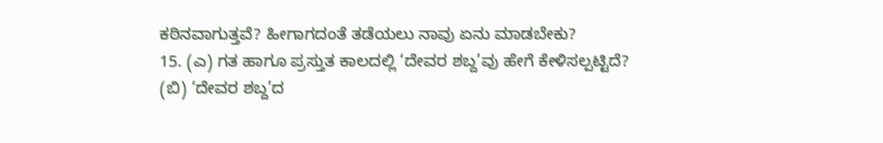ಕಠಿನವಾಗುತ್ತವೆ? ಹೀಗಾಗದಂತೆ ತಡೆಯಲು ನಾವು ಏನು ಮಾಡಬೇಕು?
15. (ಎ) ಗತ ಹಾಗೂ ಪ್ರಸ್ತುತ ಕಾಲದಲ್ಲಿ ‘ದೇವರ ಶಬ್ದ’ವು ಹೇಗೆ ಕೇಳಿಸಲ್ಪಟ್ಟಿದೆ? (ಬಿ) ‘ದೇವರ ಶಬ್ದ’ದ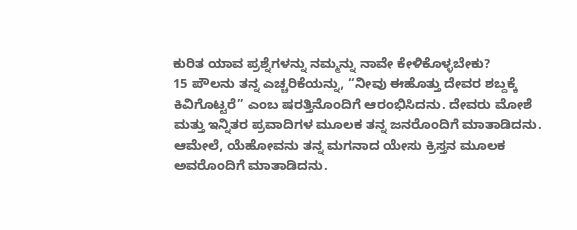ಕುರಿತ ಯಾವ ಪ್ರಶ್ನೆಗಳನ್ನು ನಮ್ಮನ್ನು ನಾವೇ ಕೇಳಿಕೊಳ್ಳಬೇಕು?
15 ಪೌಲನು ತನ್ನ ಎಚ್ಚರಿಕೆಯನ್ನು, “ನೀವು ಈಹೊತ್ತು ದೇವರ ಶಬ್ದಕ್ಕೆ ಕಿವಿಗೊಟ್ಟರೆ” ಎಂಬ ಷರತ್ತಿನೊಂದಿಗೆ ಆರಂಭಿಸಿದನು. ದೇವರು ಮೋಶೆ ಮತ್ತು ಇನ್ನಿತರ ಪ್ರವಾದಿಗಳ ಮೂಲಕ ತನ್ನ ಜನರೊಂದಿಗೆ ಮಾತಾಡಿದನು. ಆಮೇಲೆ, ಯೆಹೋವನು ತನ್ನ ಮಗನಾದ ಯೇಸು ಕ್ರಿಸ್ತನ ಮೂಲಕ ಅವರೊಂದಿಗೆ ಮಾತಾಡಿದನು.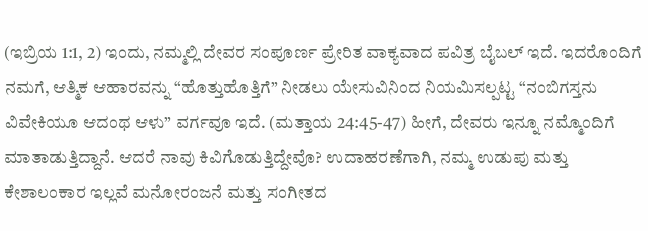(ಇಬ್ರಿಯ 1:1, 2) ಇಂದು, ನಮ್ಮಲ್ಲಿ ದೇವರ ಸಂಪೂರ್ಣ ಪ್ರೇರಿತ ವಾಕ್ಯವಾದ ಪವಿತ್ರ ಬೈಬಲ್ ಇದೆ. ಇದರೊಂದಿಗೆ ನಮಗೆ, ಆತ್ಮಿಕ ಆಹಾರವನ್ನು “ಹೊತ್ತುಹೊತ್ತಿಗೆ” ನೀಡಲು ಯೇಸುವಿನಿಂದ ನಿಯಮಿಸಲ್ಪಟ್ಟ “ನಂಬಿಗಸ್ತನು ವಿವೇಕಿಯೂ ಆದಂಥ ಆಳು” ವರ್ಗವೂ ಇದೆ. (ಮತ್ತಾಯ 24:45-47) ಹೀಗೆ, ದೇವರು ಇನ್ನೂ ನಮ್ಮೊಂದಿಗೆ ಮಾತಾಡುತ್ತಿದ್ದಾನೆ. ಆದರೆ ನಾವು ಕಿವಿಗೊಡುತ್ತಿದ್ದೇವೊ? ಉದಾಹರಣೆಗಾಗಿ, ನಮ್ಮ ಉಡುಪು ಮತ್ತು ಕೇಶಾಲಂಕಾರ ಇಲ್ಲವೆ ಮನೋರಂಜನೆ ಮತ್ತು ಸಂಗೀತದ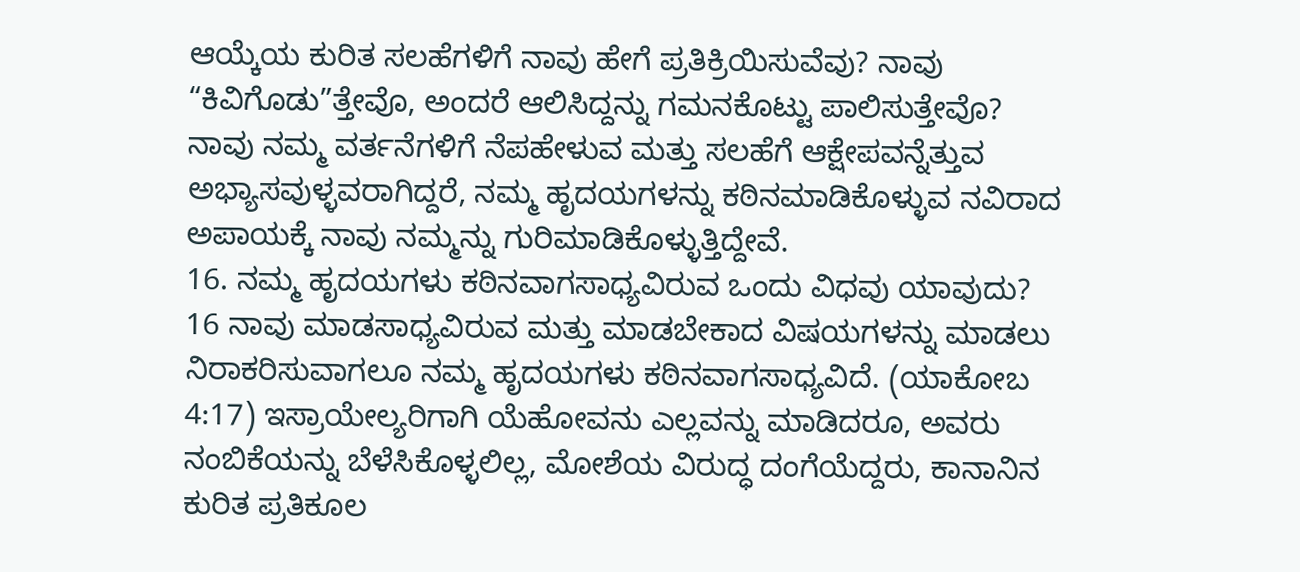ಆಯ್ಕೆಯ ಕುರಿತ ಸಲಹೆಗಳಿಗೆ ನಾವು ಹೇಗೆ ಪ್ರತಿಕ್ರಿಯಿಸುವೆವು? ನಾವು “ಕಿವಿಗೊಡು”ತ್ತೇವೊ, ಅಂದರೆ ಆಲಿಸಿದ್ದನ್ನು ಗಮನಕೊಟ್ಟು ಪಾಲಿಸುತ್ತೇವೊ? ನಾವು ನಮ್ಮ ವರ್ತನೆಗಳಿಗೆ ನೆಪಹೇಳುವ ಮತ್ತು ಸಲಹೆಗೆ ಆಕ್ಷೇಪವನ್ನೆತ್ತುವ ಅಭ್ಯಾಸವುಳ್ಳವರಾಗಿದ್ದರೆ, ನಮ್ಮ ಹೃದಯಗಳನ್ನು ಕಠಿನಮಾಡಿಕೊಳ್ಳುವ ನವಿರಾದ ಅಪಾಯಕ್ಕೆ ನಾವು ನಮ್ಮನ್ನು ಗುರಿಮಾಡಿಕೊಳ್ಳುತ್ತಿದ್ದೇವೆ.
16. ನಮ್ಮ ಹೃದಯಗಳು ಕಠಿನವಾಗಸಾಧ್ಯವಿರುವ ಒಂದು ವಿಧವು ಯಾವುದು?
16 ನಾವು ಮಾಡಸಾಧ್ಯವಿರುವ ಮತ್ತು ಮಾಡಬೇಕಾದ ವಿಷಯಗಳನ್ನು ಮಾಡಲು ನಿರಾಕರಿಸುವಾಗಲೂ ನಮ್ಮ ಹೃದಯಗಳು ಕಠಿನವಾಗಸಾಧ್ಯವಿದೆ. (ಯಾಕೋಬ 4:17) ಇಸ್ರಾಯೇಲ್ಯರಿಗಾಗಿ ಯೆಹೋವನು ಎಲ್ಲವನ್ನು ಮಾಡಿದರೂ, ಅವರು ನಂಬಿಕೆಯನ್ನು ಬೆಳೆಸಿಕೊಳ್ಳಲಿಲ್ಲ, ಮೋಶೆಯ ವಿರುದ್ಧ ದಂಗೆಯೆದ್ದರು, ಕಾನಾನಿನ ಕುರಿತ ಪ್ರತಿಕೂಲ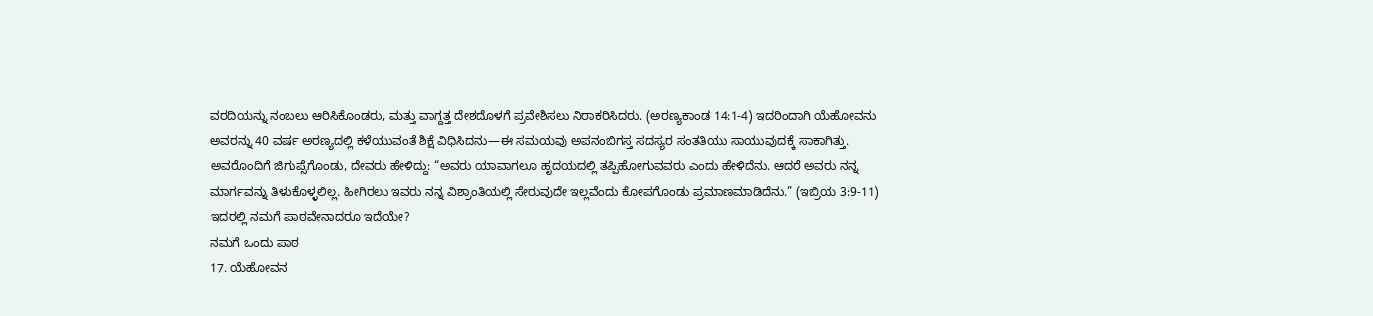ವರದಿಯನ್ನು ನಂಬಲು ಆರಿಸಿಕೊಂಡರು, ಮತ್ತು ವಾಗ್ದತ್ತ ದೇಶದೊಳಗೆ ಪ್ರವೇಶಿಸಲು ನಿರಾಕರಿಸಿದರು. (ಅರಣ್ಯಕಾಂಡ 14:1-4) ಇದರಿಂದಾಗಿ ಯೆಹೋವನು ಅವರನ್ನು 40 ವರ್ಷ ಅರಣ್ಯದಲ್ಲಿ ಕಳೆಯುವಂತೆ ಶಿಕ್ಷೆ ವಿಧಿಸಿದನು—ಈ ಸಮಯವು ಅಪನಂಬಿಗಸ್ತ ಸದಸ್ಯರ ಸಂತತಿಯು ಸಾಯುವುದಕ್ಕೆ ಸಾಕಾಗಿತ್ತು. ಅವರೊಂದಿಗೆ ಜಿಗುಪ್ಸೆಗೊಂಡು, ದೇವರು ಹೇಳಿದ್ದು: “ಅವರು ಯಾವಾಗಲೂ ಹೃದಯದಲ್ಲಿ ತಪ್ಪಿಹೋಗುವವರು ಎಂದು ಹೇಳಿದೆನು. ಆದರೆ ಅವರು ನನ್ನ ಮಾರ್ಗವನ್ನು ತಿಳುಕೊಳ್ಳಲಿಲ್ಲ. ಹೀಗಿರಲು ಇವರು ನನ್ನ ವಿಶ್ರಾಂತಿಯಲ್ಲಿ ಸೇರುವುದೇ ಇಲ್ಲವೆಂದು ಕೋಪಗೊಂಡು ಪ್ರಮಾಣಮಾಡಿದೆನು.” (ಇಬ್ರಿಯ 3:9-11) ಇದರಲ್ಲಿ ನಮಗೆ ಪಾಠವೇನಾದರೂ ಇದೆಯೇ?
ನಮಗೆ ಒಂದು ಪಾಠ
17. ಯೆಹೋವನ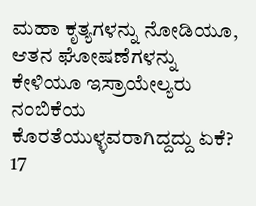ಮಹಾ ಕೃತ್ಯಗಳನ್ನು ನೋಡಿಯೂ, ಆತನ ಘೋಷಣೆಗಳನ್ನು ಕೇಳಿಯೂ ಇಸ್ರಾಯೇಲ್ಯರು ನಂಬಿಕೆಯ ಕೊರತೆಯುಳ್ಳವರಾಗಿದ್ದದ್ದು ಏಕೆ?
17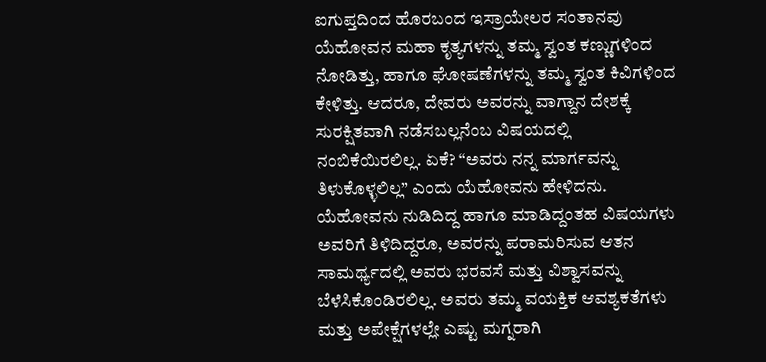ಐಗುಪ್ತದಿಂದ ಹೊರಬಂದ ಇಸ್ರಾಯೇಲರ ಸಂತಾನವು ಯೆಹೋವನ ಮಹಾ ಕೃತ್ಯಗಳನ್ನು ತಮ್ಮ ಸ್ವಂತ ಕಣ್ಣುಗಳಿಂದ ನೋಡಿತ್ತು, ಹಾಗೂ ಘೋಷಣೆಗಳನ್ನು ತಮ್ಮ ಸ್ವಂತ ಕಿವಿಗಳಿಂದ ಕೇಳಿತ್ತು. ಆದರೂ, ದೇವರು ಅವರನ್ನು ವಾಗ್ದಾನ ದೇಶಕ್ಕೆ ಸುರಕ್ಷಿತವಾಗಿ ನಡೆಸಬಲ್ಲನೆಂಬ ವಿಷಯದಲ್ಲಿ ನಂಬಿಕೆಯಿರಲಿಲ್ಲ. ಏಕೆ? “ಅವರು ನನ್ನ ಮಾರ್ಗವನ್ನು ತಿಳುಕೊಳ್ಳಲಿಲ್ಲ” ಎಂದು ಯೆಹೋವನು ಹೇಳಿದನು. ಯೆಹೋವನು ನುಡಿದಿದ್ದ ಹಾಗೂ ಮಾಡಿದ್ದಂತಹ ವಿಷಯಗಳು ಅವರಿಗೆ ತಿಳಿದಿದ್ದರೂ, ಅವರನ್ನು ಪರಾಮರಿಸುವ ಆತನ ಸಾಮರ್ಥ್ಯದಲ್ಲಿ ಅವರು ಭರವಸೆ ಮತ್ತು ವಿಶ್ವಾಸವನ್ನು ಬೆಳೆಸಿಕೊಂಡಿರಲಿಲ್ಲ. ಅವರು ತಮ್ಮ ವಯಕ್ತಿಕ ಆವಶ್ಯಕತೆಗಳು ಮತ್ತು ಅಪೇಕ್ಷೆಗಳಲ್ಲೇ ಎಷ್ಟು ಮಗ್ನರಾಗಿ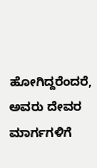ಹೋಗಿದ್ದರೆಂದರೆ, ಅವರು ದೇವರ ಮಾರ್ಗಗಳಿಗೆ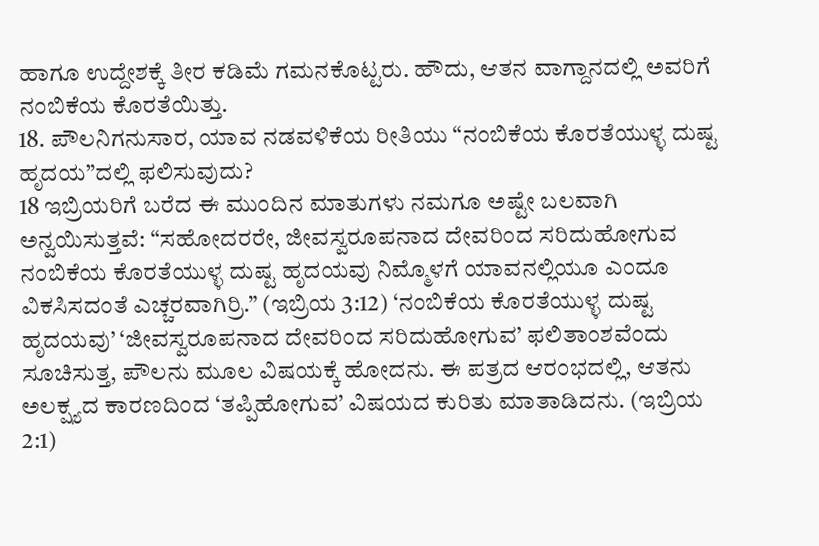ಹಾಗೂ ಉದ್ದೇಶಕ್ಕೆ ತೀರ ಕಡಿಮೆ ಗಮನಕೊಟ್ಟರು. ಹೌದು, ಆತನ ವಾಗ್ದಾನದಲ್ಲಿ ಅವರಿಗೆ ನಂಬಿಕೆಯ ಕೊರತೆಯಿತ್ತು.
18. ಪೌಲನಿಗನುಸಾರ, ಯಾವ ನಡವಳಿಕೆಯ ರೀತಿಯು “ನಂಬಿಕೆಯ ಕೊರತೆಯುಳ್ಳ ದುಷ್ಟ ಹೃದಯ”ದಲ್ಲಿ ಫಲಿಸುವುದು?
18 ಇಬ್ರಿಯರಿಗೆ ಬರೆದ ಈ ಮುಂದಿನ ಮಾತುಗಳು ನಮಗೂ ಅಷ್ಟೇ ಬಲವಾಗಿ ಅನ್ವಯಿಸುತ್ತವೆ: “ಸಹೋದರರೇ, ಜೀವಸ್ವರೂಪನಾದ ದೇವರಿಂದ ಸರಿದುಹೋಗುವ ನಂಬಿಕೆಯ ಕೊರತೆಯುಳ್ಳ ದುಷ್ಟ ಹೃದಯವು ನಿಮ್ಮೊಳಗೆ ಯಾವನಲ್ಲಿಯೂ ಎಂದೂ ವಿಕಸಿಸದಂತೆ ಎಚ್ಚರವಾಗಿರ್ರಿ.” (ಇಬ್ರಿಯ 3:12) ‘ನಂಬಿಕೆಯ ಕೊರತೆಯುಳ್ಳ ದುಷ್ಟ ಹೃದಯವು’ ‘ಜೀವಸ್ವರೂಪನಾದ ದೇವರಿಂದ ಸರಿದುಹೋಗುವ’ ಫಲಿತಾಂಶವೆಂದು ಸೂಚಿಸುತ್ತ, ಪೌಲನು ಮೂಲ ವಿಷಯಕ್ಕೆ ಹೋದನು. ಈ ಪತ್ರದ ಆರಂಭದಲ್ಲಿ, ಆತನು ಅಲಕ್ಷ್ಯದ ಕಾರಣದಿಂದ ‘ತಪ್ಪಿಹೋಗುವ’ ವಿಷಯದ ಕುರಿತು ಮಾತಾಡಿದನು. (ಇಬ್ರಿಯ 2:1)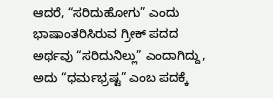ಆದರೆ, “ಸರಿದುಹೋಗು” ಎಂದು ಭಾಷಾಂತರಿಸಿರುವ ಗ್ರೀಕ್ ಪದದ ಅರ್ಥವು “ಸರಿದುನಿಲ್ಲು” ಎಂದಾಗಿದ್ದು, ಅದು “ಧರ್ಮಭ್ರಷ್ಟ” ಎಂಬ ಪದಕ್ಕೆ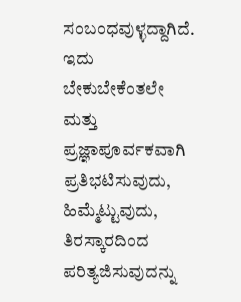ಸಂಬಂಧವುಳ್ಳದ್ದಾಗಿದೆ. ಇದು ಬೇಕುಬೇಕೆಂತಲೇ ಮತ್ತು ಪ್ರಜ್ಞಾಪೂರ್ವಕವಾಗಿ ಪ್ರತಿಭಟಿಸುವುದು, ಹಿಮ್ಮೆಟ್ಟುವುದು, ತಿರಸ್ಕಾರದಿಂದ ಪರಿತ್ಯಜಿಸುವುದನ್ನು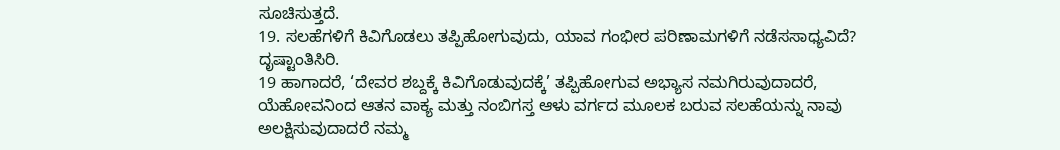ಸೂಚಿಸುತ್ತದೆ.
19. ಸಲಹೆಗಳಿಗೆ ಕಿವಿಗೊಡಲು ತಪ್ಪಿಹೋಗುವುದು, ಯಾವ ಗಂಭೀರ ಪರಿಣಾಮಗಳಿಗೆ ನಡೆಸಸಾಧ್ಯವಿದೆ? ದೃಷ್ಟಾಂತಿಸಿರಿ.
19 ಹಾಗಾದರೆ, ‘ದೇವರ ಶಬ್ದಕ್ಕೆ ಕಿವಿಗೊಡುವುದಕ್ಕೆ’ ತಪ್ಪಿಹೋಗುವ ಅಭ್ಯಾಸ ನಮಗಿರುವುದಾದರೆ, ಯೆಹೋವನಿಂದ ಆತನ ವಾಕ್ಯ ಮತ್ತು ನಂಬಿಗಸ್ತ ಆಳು ವರ್ಗದ ಮೂಲಕ ಬರುವ ಸಲಹೆಯನ್ನು ನಾವು ಅಲಕ್ಷಿಸುವುದಾದರೆ ನಮ್ಮ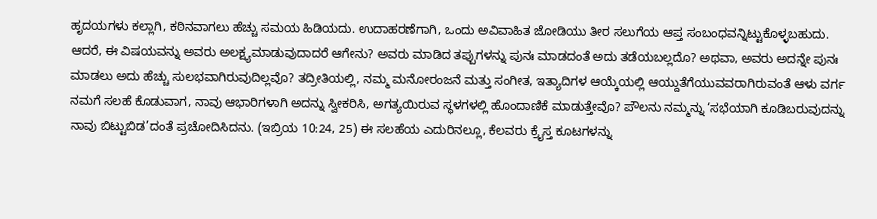ಹೃದಯಗಳು ಕಲ್ಲಾಗಿ, ಕಠಿನವಾಗಲು ಹೆಚ್ಚು ಸಮಯ ಹಿಡಿಯದು. ಉದಾಹರಣೆಗಾಗಿ, ಒಂದು ಅವಿವಾಹಿತ ಜೋಡಿಯು ತೀರ ಸಲುಗೆಯ ಆಪ್ತ ಸಂಬಂಧವನ್ನಿಟ್ಟುಕೊಳ್ಳಬಹುದು. ಆದರೆ, ಈ ವಿಷಯವನ್ನು ಅವರು ಅಲಕ್ಷ್ಯಮಾಡುವುದಾದರೆ ಆಗೇನು? ಅವರು ಮಾಡಿದ ತಪ್ಪುಗಳನ್ನು ಪುನಃ ಮಾಡದಂತೆ ಅದು ತಡೆಯಬಲ್ಲದೊ? ಅಥವಾ, ಅವರು ಅದನ್ನೇ ಪುನಃ ಮಾಡಲು ಅದು ಹೆಚ್ಚು ಸುಲಭವಾಗಿರುವುದಿಲ್ಲವೊ? ತದ್ರೀತಿಯಲ್ಲಿ, ನಮ್ಮ ಮನೋರಂಜನೆ ಮತ್ತು ಸಂಗೀತ, ಇತ್ಯಾದಿಗಳ ಆಯ್ಕೆಯಲ್ಲಿ ಆಯ್ದುತೆಗೆಯುವವರಾಗಿರುವಂತೆ ಆಳು ವರ್ಗ ನಮಗೆ ಸಲಹೆ ಕೊಡುವಾಗ, ನಾವು ಆಭಾರಿಗಳಾಗಿ ಅದನ್ನು ಸ್ವೀಕರಿಸಿ, ಅಗತ್ಯಯಿರುವ ಸ್ಥಳಗಳಲ್ಲಿ ಹೊಂದಾಣಿಕೆ ಮಾಡುತ್ತೇವೊ? ಪೌಲನು ನಮ್ಮನ್ನು ‘ಸಭೆಯಾಗಿ ಕೂಡಿಬರುವುದನ್ನು ನಾವು ಬಿಟ್ಟುಬಿಡ’ದಂತೆ ಪ್ರಚೋದಿಸಿದನು. (ಇಬ್ರಿಯ 10:24, 25) ಈ ಸಲಹೆಯ ಎದುರಿನಲ್ಲೂ, ಕೆಲವರು ಕ್ರೈಸ್ತ ಕೂಟಗಳನ್ನು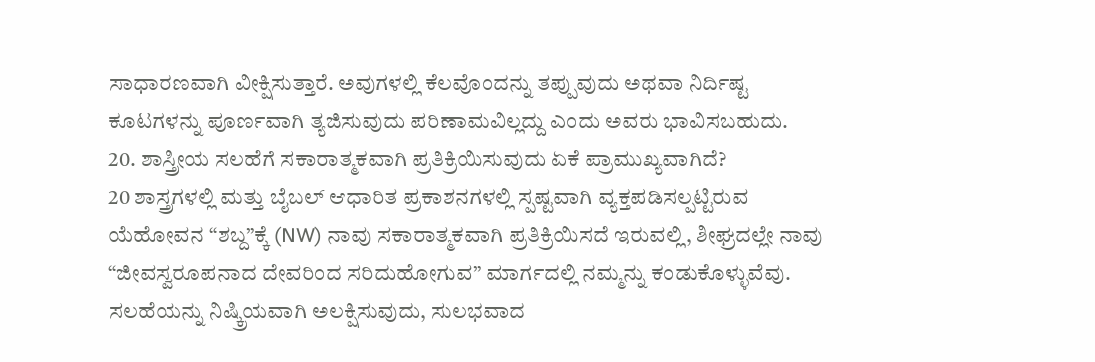ಸಾಧಾರಣವಾಗಿ ವೀಕ್ಷಿಸುತ್ತಾರೆ. ಅವುಗಳಲ್ಲಿ ಕೆಲವೊಂದನ್ನು ತಪ್ಪುವುದು ಅಥವಾ ನಿರ್ದಿಷ್ಟ ಕೂಟಗಳನ್ನು ಪೂರ್ಣವಾಗಿ ತ್ಯಜಿಸುವುದು ಪರಿಣಾಮವಿಲ್ಲದ್ದು ಎಂದು ಅವರು ಭಾವಿಸಬಹುದು.
20. ಶಾಸ್ತ್ರೀಯ ಸಲಹೆಗೆ ಸಕಾರಾತ್ಮಕವಾಗಿ ಪ್ರತಿಕ್ರಿಯಿಸುವುದು ಏಕೆ ಪ್ರಾಮುಖ್ಯವಾಗಿದೆ?
20 ಶಾಸ್ತ್ರಗಳಲ್ಲಿ ಮತ್ತು ಬೈಬಲ್ ಆಧಾರಿತ ಪ್ರಕಾಶನಗಳಲ್ಲಿ ಸ್ಪಷ್ಟವಾಗಿ ವ್ಯಕ್ತಪಡಿಸಲ್ಪಟ್ಟಿರುವ ಯೆಹೋವನ “ಶಬ್ದ”ಕ್ಕೆ (NW) ನಾವು ಸಕಾರಾತ್ಮಕವಾಗಿ ಪ್ರತಿಕ್ರಿಯಿಸದೆ ಇರುವಲ್ಲಿ, ಶೀಘ್ರದಲ್ಲೇ ನಾವು “ಜೀವಸ್ವರೂಪನಾದ ದೇವರಿಂದ ಸರಿದುಹೋಗುವ” ಮಾರ್ಗದಲ್ಲಿ ನಮ್ಮನ್ನು ಕಂಡುಕೊಳ್ಳುವೆವು. ಸಲಹೆಯನ್ನು ನಿಷ್ಕ್ರಿಯವಾಗಿ ಅಲಕ್ಷಿಸುವುದು, ಸುಲಭವಾದ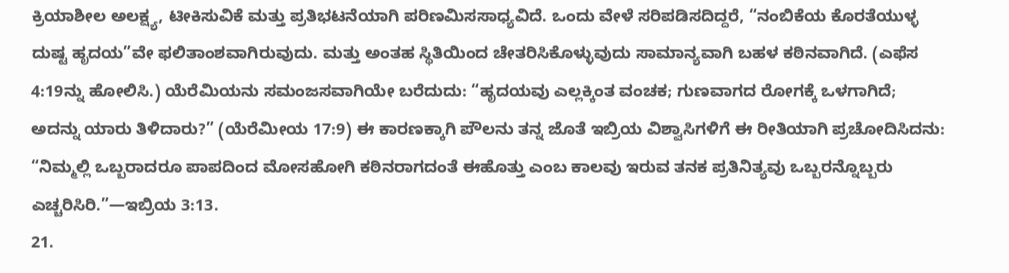ಕ್ರಿಯಾಶೀಲ ಅಲಕ್ಷ್ಯ, ಟೀಕಿಸುವಿಕೆ ಮತ್ತು ಪ್ರತಿಭಟನೆಯಾಗಿ ಪರಿಣಮಿಸಸಾಧ್ಯವಿದೆ. ಒಂದು ವೇಳೆ ಸರಿಪಡಿಸದಿದ್ದರೆ, “ನಂಬಿಕೆಯ ಕೊರತೆಯುಳ್ಳ ದುಷ್ಟ ಹೃದಯ”ವೇ ಫಲಿತಾಂಶವಾಗಿರುವುದು. ಮತ್ತು ಅಂತಹ ಸ್ಥಿತಿಯಿಂದ ಚೇತರಿಸಿಕೊಳ್ಳುವುದು ಸಾಮಾನ್ಯವಾಗಿ ಬಹಳ ಕಠಿನವಾಗಿದೆ. (ಎಫೆಸ 4:19ನ್ನು ಹೋಲಿಸಿ.) ಯೆರೆಮಿಯನು ಸಮಂಜಸವಾಗಿಯೇ ಬರೆದುದು: “ಹೃದಯವು ಎಲ್ಲಕ್ಕಿಂತ ವಂಚಕ; ಗುಣವಾಗದ ರೋಗಕ್ಕೆ ಒಳಗಾಗಿದೆ; ಅದನ್ನು ಯಾರು ತಿಳಿದಾರು?” (ಯೆರೆಮೀಯ 17:9) ಈ ಕಾರಣಕ್ಕಾಗಿ ಪೌಲನು ತನ್ನ ಜೊತೆ ಇಬ್ರಿಯ ವಿಶ್ವಾಸಿಗಳಿಗೆ ಈ ರೀತಿಯಾಗಿ ಪ್ರಚೋದಿಸಿದನು: “ನಿಮ್ಮಲ್ಲಿ ಒಬ್ಬರಾದರೂ ಪಾಪದಿಂದ ಮೋಸಹೋಗಿ ಕಠಿನರಾಗದಂತೆ ಈಹೊತ್ತು ಎಂಬ ಕಾಲವು ಇರುವ ತನಕ ಪ್ರತಿನಿತ್ಯವು ಒಬ್ಬರನ್ನೊಬ್ಬರು ಎಚ್ಚರಿಸಿರಿ.”—ಇಬ್ರಿಯ 3:13.
21.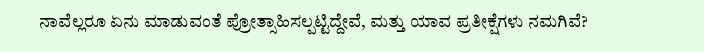ನಾವೆಲ್ಲರೂ ಏನು ಮಾಡುವಂತೆ ಪ್ರೋತ್ಸಾಹಿಸಲ್ಪಟ್ಟಿದ್ದೇವೆ, ಮತ್ತು ಯಾವ ಪ್ರತೀಕ್ಷೆಗಳು ನಮಗಿವೆ?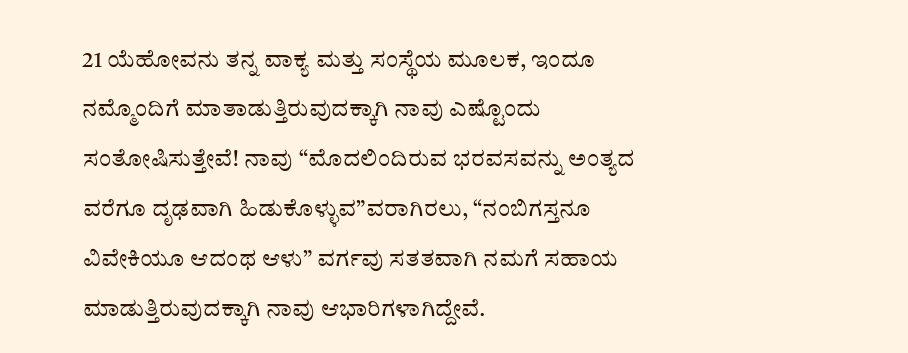21 ಯೆಹೋವನು ತನ್ನ ವಾಕ್ಯ ಮತ್ತು ಸಂಸ್ಥೆಯ ಮೂಲಕ, ಇಂದೂ ನಮ್ಮೊಂದಿಗೆ ಮಾತಾಡುತ್ತಿರುವುದಕ್ಕಾಗಿ ನಾವು ಎಷ್ಟೊಂದು ಸಂತೋಷಿಸುತ್ತೇವೆ! ನಾವು “ಮೊದಲಿಂದಿರುವ ಭರವಸವನ್ನು ಅಂತ್ಯದ ವರೆಗೂ ದೃಢವಾಗಿ ಹಿಡುಕೊಳ್ಳುವ”ವರಾಗಿರಲು, “ನಂಬಿಗಸ್ತನೂ ವಿವೇಕಿಯೂ ಆದಂಥ ಆಳು” ವರ್ಗವು ಸತತವಾಗಿ ನಮಗೆ ಸಹಾಯ ಮಾಡುತ್ತಿರುವುದಕ್ಕಾಗಿ ನಾವು ಆಭಾರಿಗಳಾಗಿದ್ದೇವೆ.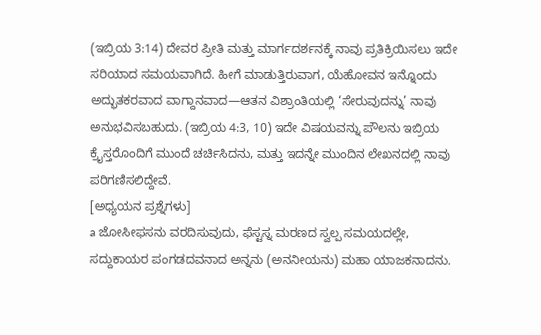(ಇಬ್ರಿಯ 3:14) ದೇವರ ಪ್ರೀತಿ ಮತ್ತು ಮಾರ್ಗದರ್ಶನಕ್ಕೆ ನಾವು ಪ್ರತಿಕ್ರಿಯಿಸಲು ಇದೇ ಸರಿಯಾದ ಸಮಯವಾಗಿದೆ. ಹೀಗೆ ಮಾಡುತ್ತಿರುವಾಗ, ಯೆಹೋವನ ಇನ್ನೊಂದು ಅದ್ಭುತಕರವಾದ ವಾಗ್ದಾನವಾದ—ಆತನ ವಿಶ್ರಾಂತಿಯಲ್ಲಿ ‘ಸೇರುವುದನ್ನು’ ನಾವು ಅನುಭವಿಸಬಹುದು. (ಇಬ್ರಿಯ 4:3, 10) ಇದೇ ವಿಷಯವನ್ನು ಪೌಲನು ಇಬ್ರಿಯ ಕ್ರೈಸ್ತರೊಂದಿಗೆ ಮುಂದೆ ಚರ್ಚಿಸಿದನು, ಮತ್ತು ಇದನ್ನೇ ಮುಂದಿನ ಲೇಖನದಲ್ಲಿ ನಾವು ಪರಿಗಣಿಸಲಿದ್ದೇವೆ.
[ಅಧ್ಯಯನ ಪ್ರಶ್ನೆಗಳು]
a ಜೋಸೀಫಸನು ವರದಿಸುವುದು, ಫೆಸ್ಟಸ್ನ ಮರಣದ ಸ್ವಲ್ಪ ಸಮಯದಲ್ಲೇ, ಸದ್ದುಕಾಯರ ಪಂಗಡದವನಾದ ಅನ್ನನು (ಅನನೀಯನು) ಮಹಾ ಯಾಜಕನಾದನು.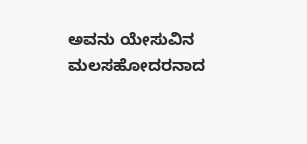ಅವನು ಯೇಸುವಿನ ಮಲಸಹೋದರನಾದ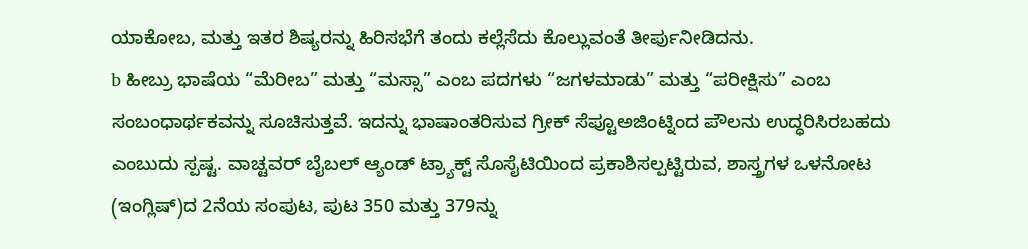ಯಾಕೋಬ, ಮತ್ತು ಇತರ ಶಿಷ್ಯರನ್ನು ಹಿರಿಸಭೆಗೆ ತಂದು ಕಲ್ಲೆಸೆದು ಕೊಲ್ಲುವಂತೆ ತೀರ್ಪುನೀಡಿದನು.
b ಹೀಬ್ರು ಭಾಷೆಯ “ಮೆರೀಬ” ಮತ್ತು “ಮಸ್ಸಾ” ಎಂಬ ಪದಗಳು “ಜಗಳಮಾಡು” ಮತ್ತು “ಪರೀಕ್ಷಿಸು” ಎಂಬ ಸಂಬಂಧಾರ್ಥಕವನ್ನು ಸೂಚಿಸುತ್ತವೆ. ಇದನ್ನು ಭಾಷಾಂತರಿಸುವ ಗ್ರೀಕ್ ಸೆಪ್ಟೂಅಜಿಂಟ್ನಿಂದ ಪೌಲನು ಉದ್ಧರಿಸಿರಬಹದು ಎಂಬುದು ಸ್ಪಷ್ಟ. ವಾಚ್ಟವರ್ ಬೈಬಲ್ ಆ್ಯಂಡ್ ಟ್ರ್ಯಾಕ್ಟ್ ಸೊಸೈಟಿಯಿಂದ ಪ್ರಕಾಶಿಸಲ್ಪಟ್ಟಿರುವ, ಶಾಸ್ತ್ರಗಳ ಒಳನೋಟ (ಇಂಗ್ಲಿಷ್)ದ 2ನೆಯ ಸಂಪುಟ, ಪುಟ 350 ಮತ್ತು 379ನ್ನು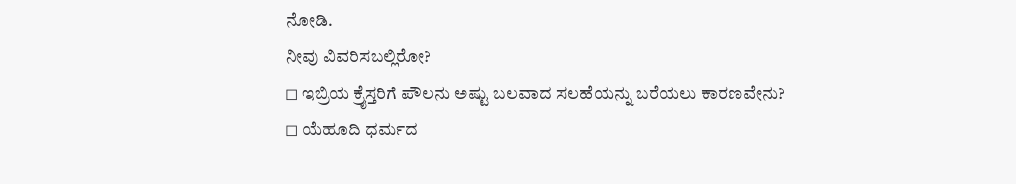ನೋಡಿ.
ನೀವು ವಿವರಿಸಬಲ್ಲಿರೋ?
◻ ಇಬ್ರಿಯ ಕ್ರೈಸ್ತರಿಗೆ ಪೌಲನು ಅಷ್ಟು ಬಲವಾದ ಸಲಹೆಯನ್ನು ಬರೆಯಲು ಕಾರಣವೇನು?
◻ ಯೆಹೂದಿ ಧರ್ಮದ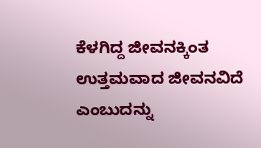ಕೆಳಗಿದ್ದ ಜೀವನಕ್ಕಿಂತ ಉತ್ತಮವಾದ ಜೀವನವಿದೆ ಎಂಬುದನ್ನು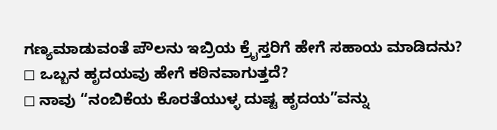ಗಣ್ಯಮಾಡುವಂತೆ ಪೌಲನು ಇಬ್ರಿಯ ಕ್ರೈಸ್ತರಿಗೆ ಹೇಗೆ ಸಹಾಯ ಮಾಡಿದನು?
◻ ಒಬ್ಬನ ಹೃದಯವು ಹೇಗೆ ಕಠಿನವಾಗುತ್ತದೆ?
◻ ನಾವು “ನಂಬಿಕೆಯ ಕೊರತೆಯುಳ್ಳ ದುಷ್ಟ ಹೃದಯ”ವನ್ನು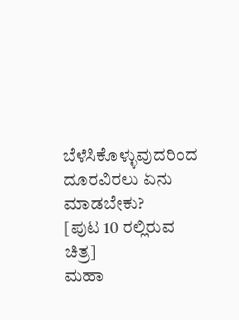ಬೆಳೆಸಿಕೊಳ್ಳುವುದರಿಂದ ದೂರವಿರಲು ಏನು ಮಾಡಬೇಕು?
[ಪುಟ 10 ರಲ್ಲಿರುವ ಚಿತ್ರ]
ಮಹಾ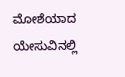ಮೋಶೆಯಾದ ಯೇಸುವಿನಲ್ಲಿ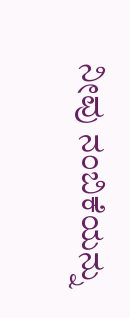ನೀವು ನಂಬಿಕೆಯನ್ನು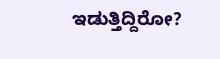ಇಡುತ್ತಿದ್ದಿರೋ?